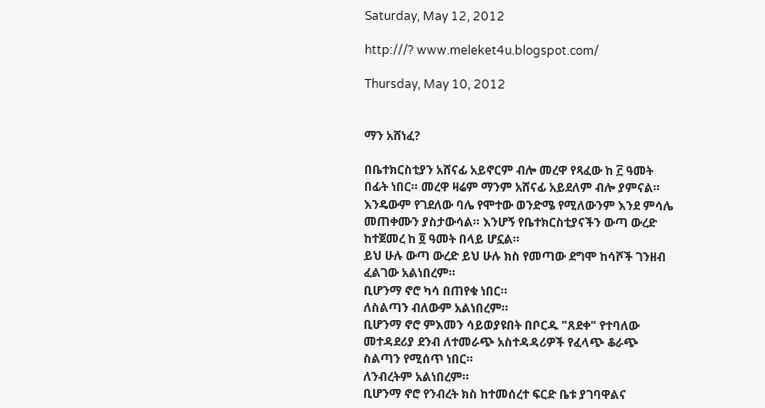Saturday, May 12, 2012

http:///? www.meleket4u.blogspot.com/

Thursday, May 10, 2012


ማን አሸነፈ?

በቤተክርስቲያን አሸናፊ አይኖርም ብሎ መረዋ የጻፈው ከ ፫ ዓመት በፊት ነበር። መረዋ ዛሬም ማንም አሸናፊ አይደለም ብሎ ያምናል። እንዴውም የገደለው ባሌ የሞተው ወንድሜ የሚለውንም እንደ ምሳሌ መጠቀሙን ያስታውሳል። እንሆኝ የቤተክርስቲያናችን ውጣ ውረድ ከተጀመረ ከ ፬ ዓመት በላይ ሆኗል።
ይህ ሁሉ ውጣ ውረድ ይህ ሁሉ ክስ የመጣው ደግሞ ከሳሾች ገንዘብ ፈልገው አልነበረም።
ቢሆንማ ኖሮ ካሳ በጠየቁ ነበር።
ለስልጣን ብለውም አልነበረም።
ቢሆንማ ኖሮ ምእመን ሳይወያዩበት በቦርዱ "ጸደቀ" የተባለው መተዳደሪያ ደንብ ለተመራጭ አስተዳዳሪዎች የፈላጭ ቆራጭ ስልጣን የሚሰጥ ነበር።
ለንብረትም አልነበረም።
ቢሆንማ ኖሮ የንብረት ክስ ከተመሰረተ ፍርድ ቤቱ ያገባዋልና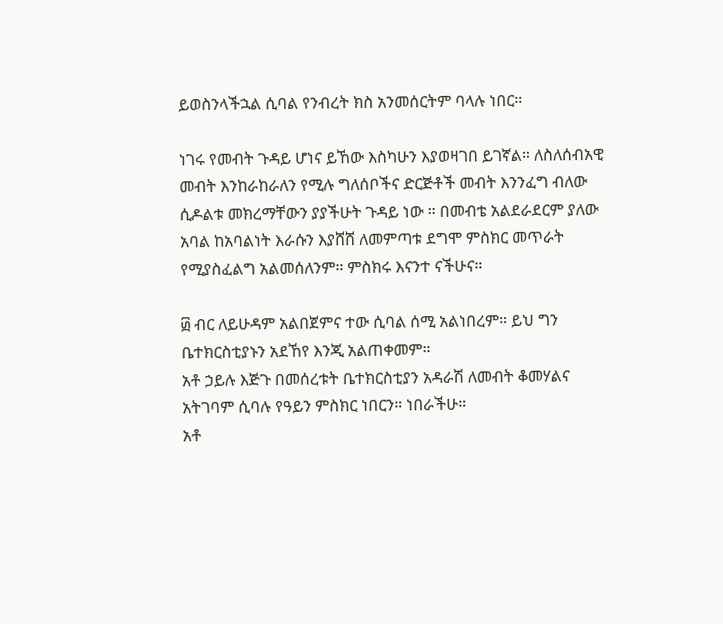ይወስንላችኋል ሲባል የንብረት ክስ አንመሰርትም ባላሉ ነበር።

ነገሩ የመብት ጉዳይ ሆነና ይኸው እስካሁን እያወዛገበ ይገኛል። ለስለሰብአዊ መብት እንከራከራለን የሚሉ ግለሰቦችና ድርጅቶች መብት እንንፈግ ብለው ሲዶልቱ መክረማቸውን ያያችሁት ጉዳይ ነው ። በመብቴ አልደራደርም ያለው አባል ከአባልነት እራሱን እያሸሸ ለመምጣቱ ደግሞ ምስክር መጥራት የሚያስፈልግ አልመሰለንም። ምስክሩ እናንተ ናችሁና።

፴ ብር ለይሁዳም አልበጀምና ተው ሲባል ሰሚ አልነበረም። ይህ ግን ቤተክርስቲያኑን አደኸየ እንጂ አልጠቀመም።
አቶ ኃይሉ እጅጉ በመሰረቱት ቤተክርስቲያን አዳራሽ ለመብት ቆመሃልና አትገባም ሲባሉ የዓይን ምስክር ነበርን። ነበራችሁ።
አቶ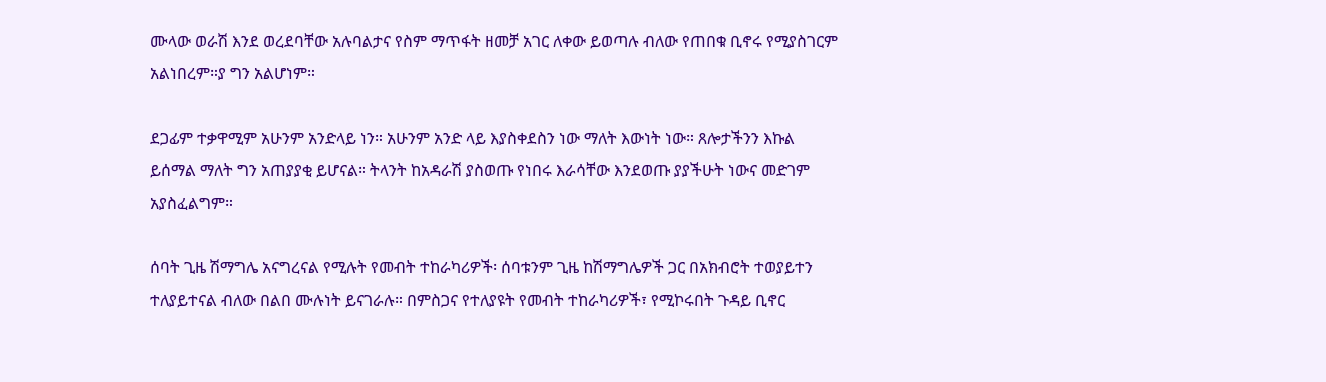ሙላው ወራሽ እንደ ወረደባቸው አሉባልታና የስም ማጥፋት ዘመቻ አገር ለቀው ይወጣሉ ብለው የጠበቁ ቢኖሩ የሚያስገርም አልነበረም።ያ ግን አልሆነም።

ደጋፊም ተቃዋሚም አሁንም አንድላይ ነን። አሁንም አንድ ላይ እያስቀደስን ነው ማለት እውነት ነው። ጸሎታችንን እኩል ይሰማል ማለት ግን አጠያያቂ ይሆናል። ትላንት ከአዳራሽ ያስወጡ የነበሩ እራሳቸው እንደወጡ ያያችሁት ነውና መድገም አያስፈልግም።

ሰባት ጊዜ ሽማግሌ አናግረናል የሚሉት የመብት ተከራካሪዎች፡ ሰባቱንም ጊዜ ከሽማግሌዎች ጋር በአክብሮት ተወያይተን ተለያይተናል ብለው በልበ ሙሉነት ይናገራሉ። በምስጋና የተለያዩት የመብት ተከራካሪዎች፣ የሚኮሩበት ጉዳይ ቢኖር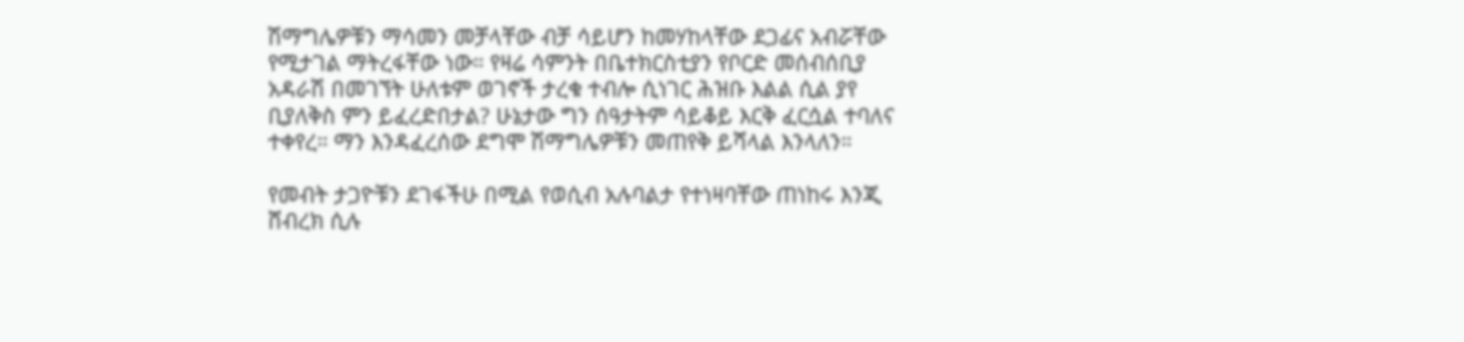ሽማግሌዎቹን ማሳመን መቻላቸው ብቻ ሳይሆን ከመሃከላቸው ደጋፊና አብሯቸው የሚታገል ማትረፋቸው ነው። የዛሬ ሳምንት በቤተክርስቲያን የቦርድ መሰብሰቢያ አዳራሽ በመገኘት ሁለቱም ወገኖች ታረቁ ተብሎ ሲነገር ሕዝቡ እልል ሲል ያየ ቢያለቅስ ምን ይፈረድበታል? ሁኔታው ግን ሰዓታትም ሳይቆይ እርቅ ፈርሷል ተባለና ተቀየረ። ማን እንዳፈረሰው ደግሞ ሽማግሌዎቹን መጠየቅ ይሻላል እንላለን።

የመብት ታጋዮቹን ደገፋችሁ በሚል የወሲብ አሉባልታ የተነዛባቸው ጠነከሩ እንጂ ሸብረክ ሲሉ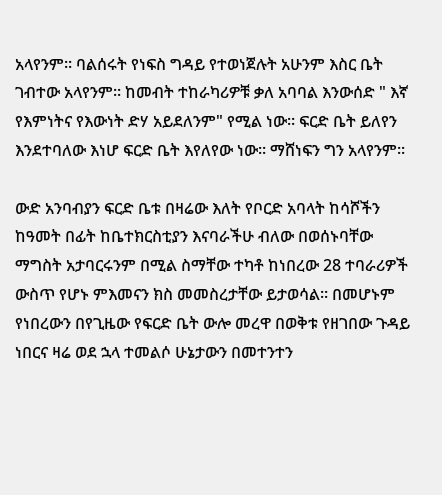አላየንም። ባልሰሩት የነፍስ ግዳይ የተወነጀሉት አሁንም እስር ቤት ገብተው አላየንም። ከመብት ተከራካሪዎቹ ቃለ አባባል እንውሰድ " እኛ የእምነትና የእውነት ድሃ አይደለንም" የሚል ነው። ፍርድ ቤት ይለየን እንደተባለው እነሆ ፍርድ ቤት እየለየው ነው። ማሸነፍን ግን አላየንም።

ውድ አንባብያን ፍርድ ቤቱ በዛሬው እለት የቦርድ አባላት ከሳሾችን ከዓመት በፊት ከቤተክርስቲያን እናባራችሁ ብለው በወሰኑባቸው ማግስት አታባርሩንም በሚል ስማቸው ተካቶ ከነበረው 28 ተባራሪዎች ውስጥ የሆኑ ምእመናን ክስ መመስረታቸው ይታወሳል። በመሆኑም የነበረውን በየጊዜው የፍርድ ቤት ውሎ መረዋ በወቅቱ የዘገበው ጉዳይ ነበርና ዛሬ ወደ ኋላ ተመልሶ ሁኔታውን በመተንተን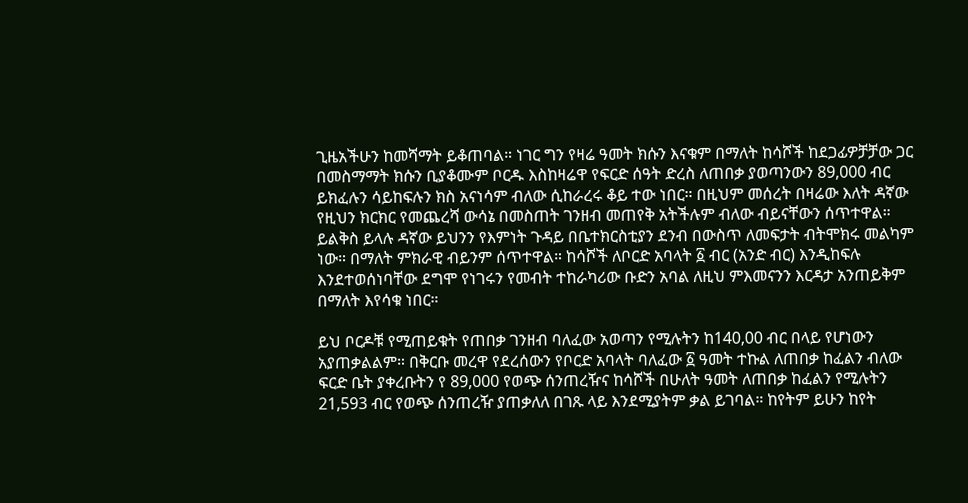ጊዜአችሁን ከመሻማት ይቆጠባል። ነገር ግን የዛሬ ዓመት ክሱን እናቁም በማለት ከሳሾች ከደጋፊዎቻቻው ጋር በመስማማት ክሱን ቢያቆሙም ቦርዱ እስከዛሬዋ የፍርድ ሰዓት ድረስ ለጠበቃ ያወጣንውን 89,000 ብር ይክፈሉን ሳይከፍሉን ክስ አናነሳም ብለው ሲከራረሩ ቆይ ተው ነበር። በዚህም መሰረት በዛሬው እለት ዳኛው የዚህን ክርክር የመጨረሻ ውሳኔ በመስጠት ገንዘብ መጠየቅ አትችሉም ብለው ብይናቸውን ሰጥተዋል። ይልቅስ ይላሉ ዳኛው ይህንን የእምነት ጉዳይ በቤተክርስቲያን ደንብ በውስጥ ለመፍታት ብትሞክሩ መልካም ነው። በማለት ምክራዊ ብይንም ሰጥተዋል። ከሳሾች ለቦርድ አባላት ፩ ብር (አንድ ብር) እንዲከፍሉ እንደተወሰነባቸው ደግሞ የነገሩን የመብት ተከራካሪው ቡድን አባል ለዚህ ምእመናንን እርዳታ አንጠይቅም በማለት እየሳቁ ነበር።

ይህ ቦርዶቹ የሚጠይቁት የጠበቃ ገንዘብ ባለፈው አወጣን የሚሉትን ከ140,00 ብር በላይ የሆነውን አያጠቃልልም። በቅርቡ መረዋ የደረሰውን የቦርድ አባላት ባለፈው ፩ ዓመት ተኩል ለጠበቃ ከፈልን ብለው ፍርድ ቤት ያቀረቡትን የ 89,000 የወጭ ሰንጠረዥና ከሳሾች በሁለት ዓመት ለጠበቃ ከፈልን የሚሉትን 21,593 ብር የወጭ ሰንጠረዥ ያጠቃለለ በገጹ ላይ እንደሚያትም ቃል ይገባል። ከየትም ይሁን ከየት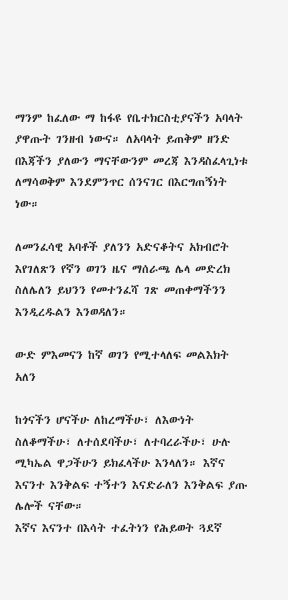ማንም ከፈለው ማ ከፋዩ የቤተክርስቲያናችን አባላት ያዋጡት ገንዘብ ነውና። ለአባላት ይጠቅም ዘንድ በእጃችን ያለውን ማናቸውንም መረጃ እንዳስፈላጊነቱ ለማሳወቅም እንደምንጥር ሰንናገር በእርግጠኝነት ነው።

ለመንፈሳዊ አባቶች ያለንን አድናቆትና አክብሮት እየገለጽን የኛን ወገን ዜና ማሰራጫ ሌላ መድረክ ስለሌለን ይህንን የመተንፈሻ ገጽ መጠቀማችንን እንዲረዱልን እንወዳለን።

ውድ ምእመናን ከኛ ወገን የሚተላለፍ መልእክት አለን

ከጎናችን ሆናችሁ ለከረማችሁ፣ ለእውነት ስለቆማችሁ፣ ለተሰደባችሁ፣ ለተባረራችሁ፣ ሁሉ ሚካኤል ዋጋችሁን ይክፈላችሁ እንላለን። እኛና እናንተ እንቅልፍ ተኝተን እናድራለን እንቅልፍ ያጡ ሌሎች ናቸው።
እኛና እናንተ በእሳት ተፈትነን የሕይወት ጓደኛ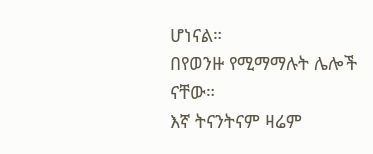ሆነናል።
በየወንዙ የሚማማሉት ሌሎች ናቸው።
እኛ ትናንትናም ዛሬም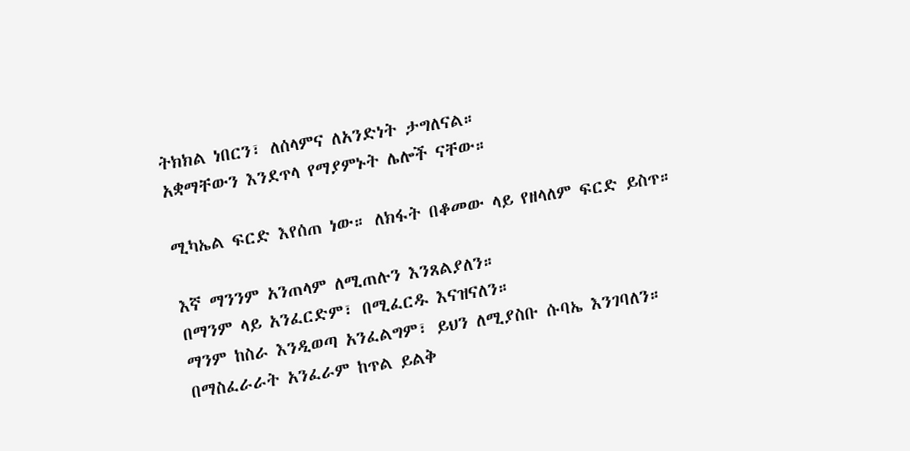ትክክል ነበርን፣ ለሰላምና ለአንድነት ታግለናል።
አቋማቸውን እንደጥላ የማያምኑት ሌሎች ናቸው።

ሚካኤል ፍርድ እየሰጠ ነው። ለክፋት በቆመው ላይ የዘላለም ፍርድ ይስጥ።

እኛ ማንንም አንጠላም ለሚጠሉን እንጸልያለን።
በማንም ላይ አንፈርድም፣ በሚፈርዱ እናዝናለን።
ማንም ከስራ እንዲወጣ አንፈልግም፣ ይህን ለሚያስቡ ሱባኤ እንገባለን።
በማስፈራራት አንፈራም ከጥል ይልቅ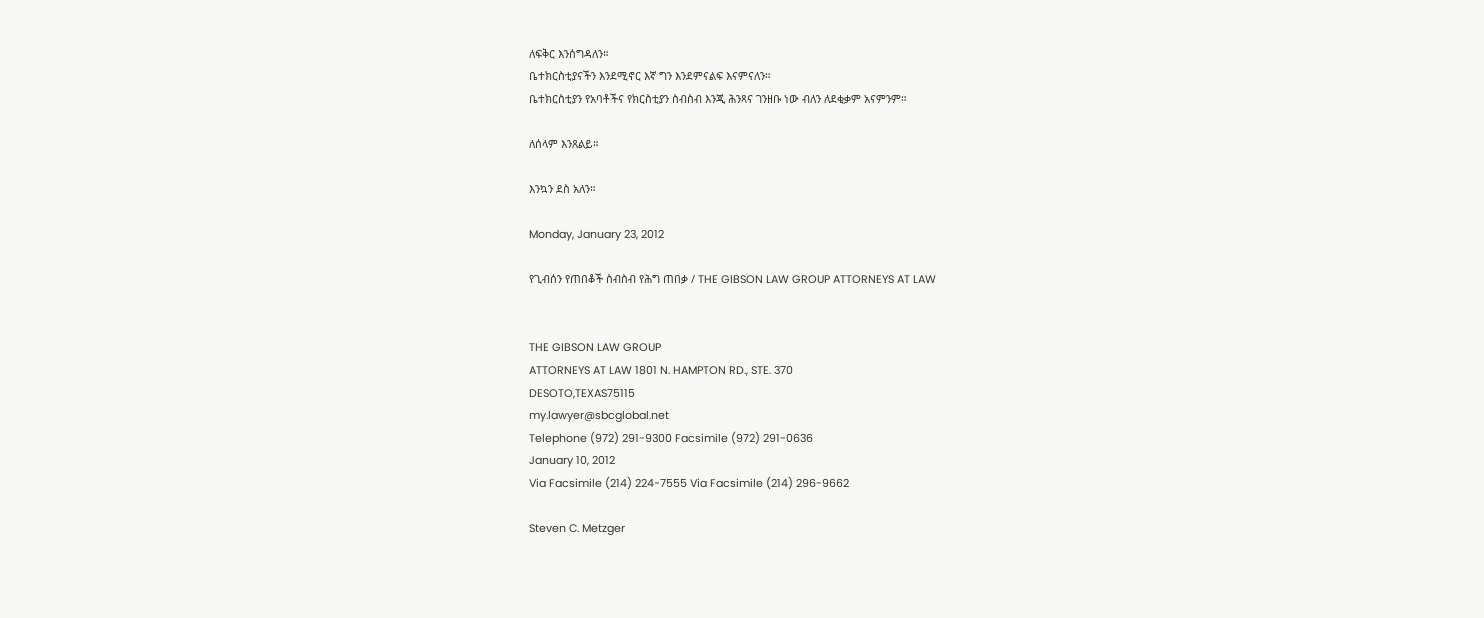ለፍቅር እንሰግዳለን።
ቤተክርስቲያናችን እንደሚኖር እኛ ግን እንደምናልፍ እናምናለን።
ቤተክርስቲያን የአባቶችና የክርስቲያን ስብስብ እንጂ ሕንጻና ገንዘቡ ነው ብለን ለደቂቃም አናምንም።

ለሰላም እንጸልይ።

እንኳን ደስ አለን።

Monday, January 23, 2012

የጊብሰን የጠበቆች ስብስብ የሕግ ጠበቃ / THE GIBSON LAW GROUP ATTORNEYS AT LAW


THE GIBSON LAW GROUP
ATTORNEYS AT LAW 1801 N. HAMPTON RD., STE. 370
DESOTO,TEXAS75115
my.lawyer@sbcglobal.net
Telephone (972) 291-9300 Facsimile (972) 291-0636
January 10, 2012
Via Facsimile (214) 224-7555 Via Facsimile (214) 296-9662

Steven C. Metzger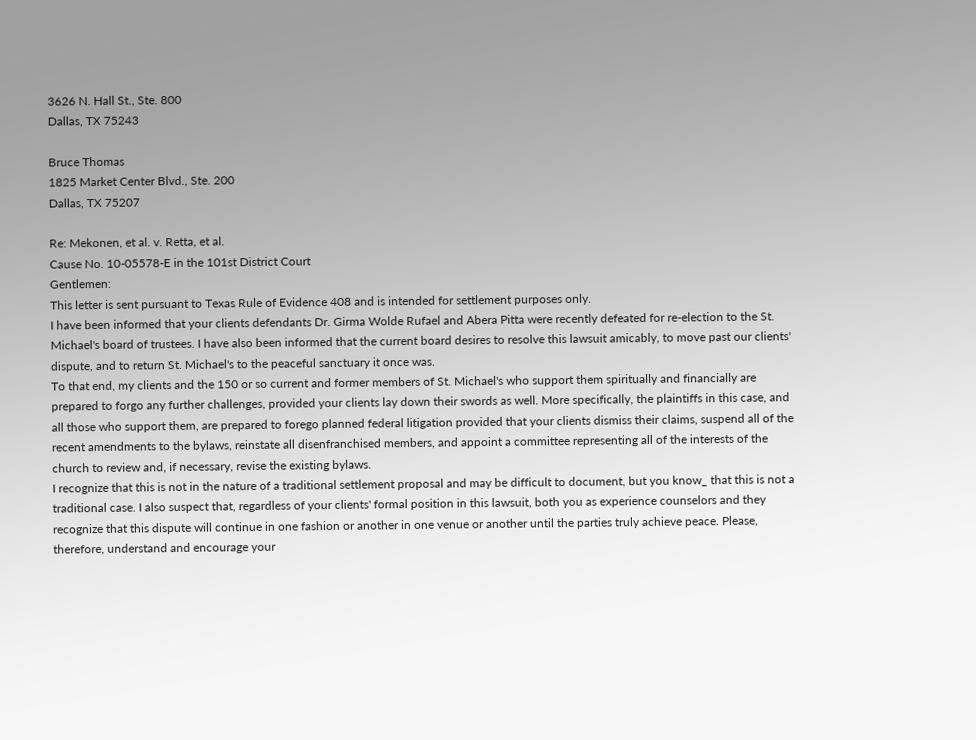3626 N. Hall St., Ste. 800
Dallas, TX 75243

Bruce Thomas
1825 Market Center Blvd., Ste. 200
Dallas, TX 75207

Re: Mekonen, et al. v. Retta, et al.
Cause No. 10-05578-E in the 101st District Court
Gentlemen:
This letter is sent pursuant to Texas Rule of Evidence 408 and is intended for settlement purposes only.
I have been informed that your clients defendants Dr. Girma Wolde Rufael and Abera Pitta were recently defeated for re-election to the St. Michael's board of trustees. I have also been informed that the current board desires to resolve this lawsuit amicably, to move past our clients' dispute, and to return St. Michael's to the peaceful sanctuary it once was.
To that end, my clients and the 150 or so current and former members of St. Michael's who support them spiritually and financially are prepared to forgo any further challenges, provided your clients lay down their swords as well. More specifically, the plaintiffs in this case, and all those who support them, are prepared to forego planned federal litigation provided that your clients dismiss their claims, suspend all of the recent amendments to the bylaws, reinstate all disenfranchised members, and appoint a committee representing all of the interests of the church to review and, if necessary, revise the existing bylaws.
I recognize that this is not in the nature of a traditional settlement proposal and may be difficult to document, but you know_ that this is not a traditional case. I also suspect that, regardless of your clients' formal position in this lawsuit, both you as experience counselors and they recognize that this dispute will continue in one fashion or another in one venue or another until the parties truly achieve peace. Please, therefore, understand and encourage your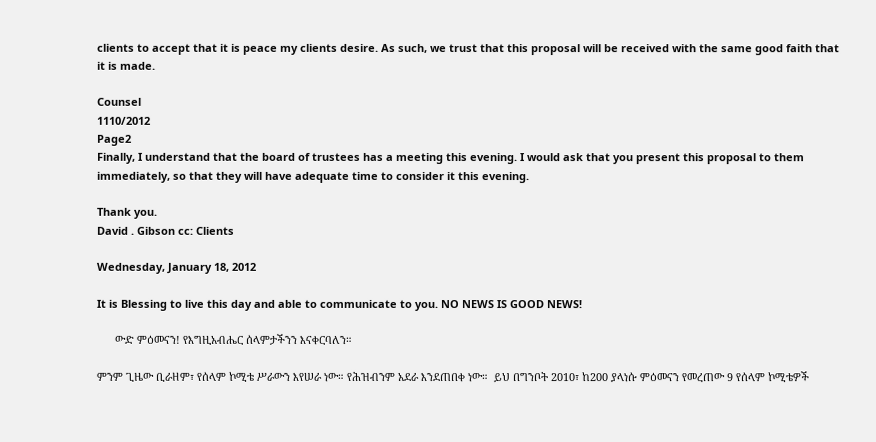clients to accept that it is peace my clients desire. As such, we trust that this proposal will be received with the same good faith that it is made.

Counsel
1110/2012
Page2
Finally, I understand that the board of trustees has a meeting this evening. I would ask that you present this proposal to them immediately, so that they will have adequate time to consider it this evening.

Thank you.
David . Gibson cc: Clients

Wednesday, January 18, 2012

It is Blessing to live this day and able to communicate to you. NO NEWS IS GOOD NEWS!

      ውድ ምዕመናን! የእግዚአብሔር ሰላምታችንን እናቀርባለን።

ምንም ጊዜው ቢራዘም፣ የሰላም ኮሚቴ ሥራውን እየሠራ ነው። የሕዝብንም አደራ እንደጠበቀ ነው።  ይህ በግንቦት 2010፣ ከ200 ያላነሱ ምዕመናን የመረጠው 9 የሰላም ኮሚቴዎች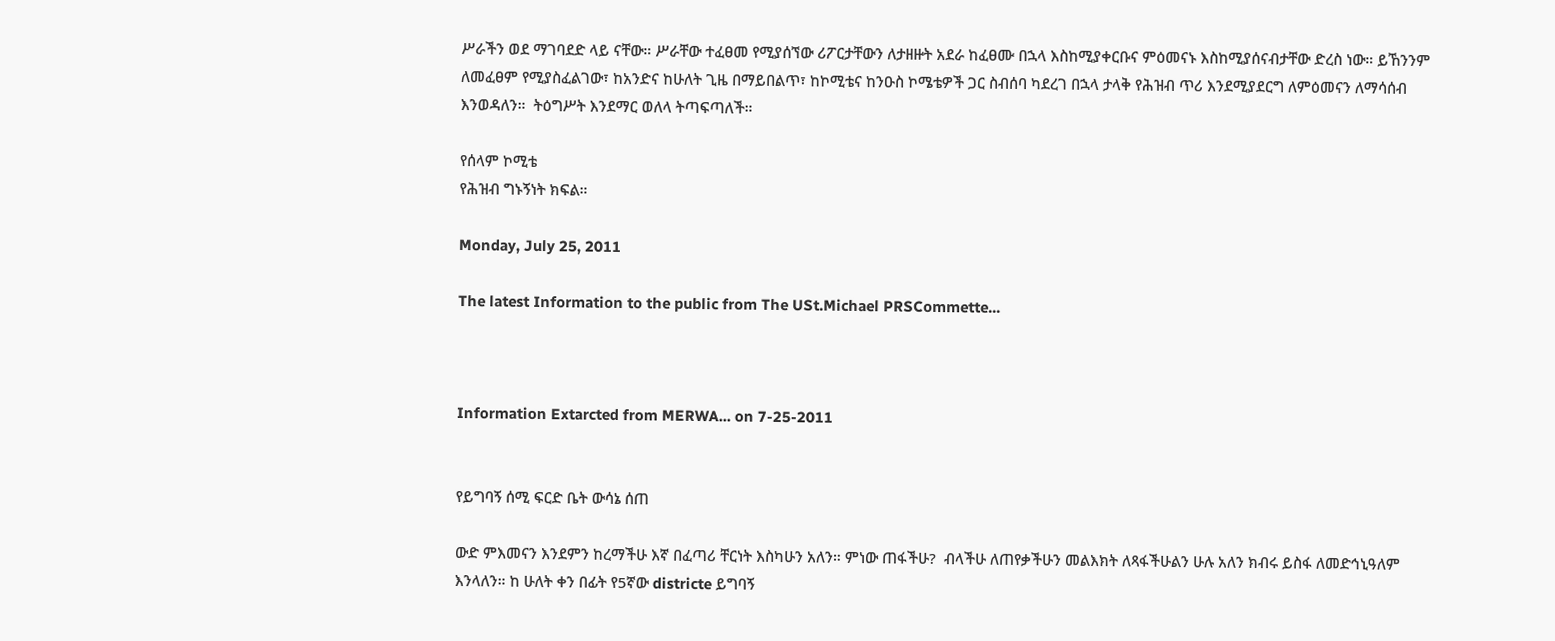ሥራችን ወደ ማገባደድ ላይ ናቸው። ሥራቸው ተፈፀመ የሚያሰኘው ሪፖርታቸውን ለታዘዙት አደራ ከፈፀሙ በኋላ እስከሚያቀርቡና ምዕመናኑ እስከሚያሰናብታቸው ድረስ ነው። ይኸንንም ለመፈፀም የሚያስፈልገው፣ ከአንድና ከሁለት ጊዜ በማይበልጥ፣ ከኮሚቴና ከንዑስ ኮሜቴዎች ጋር ስብሰባ ካደረገ በኋላ ታላቅ የሕዝብ ጥሪ እንደሚያደርግ ለምዕመናን ለማሳሰብ እንወዳለን።  ትዕግሥት እንደማር ወለላ ትጣፍጣለች።

የሰላም ኮሚቴ
የሕዝብ ግኑኝነት ክፍል።

Monday, July 25, 2011

The latest Information to the public from The USt.Michael PRSCommette...



Information Extarcted from MERWA... on 7-25-2011


የይግባኝ ሰሚ ፍርድ ቤት ውሳኔ ሰጠ

ውድ ምእመናን እንደምን ከረማችሁ እኛ በፈጣሪ ቸርነት እስካሁን አለን። ምነው ጠፋችሁ?  ብላችሁ ለጠየቃችሁን መልእክት ለጻፋችሁልን ሁሉ አለን ክብሩ ይስፋ ለመድኅኒዓለም  እንላለን። ከ ሁለት ቀን በፊት የ5ኛው districte ይግባኝ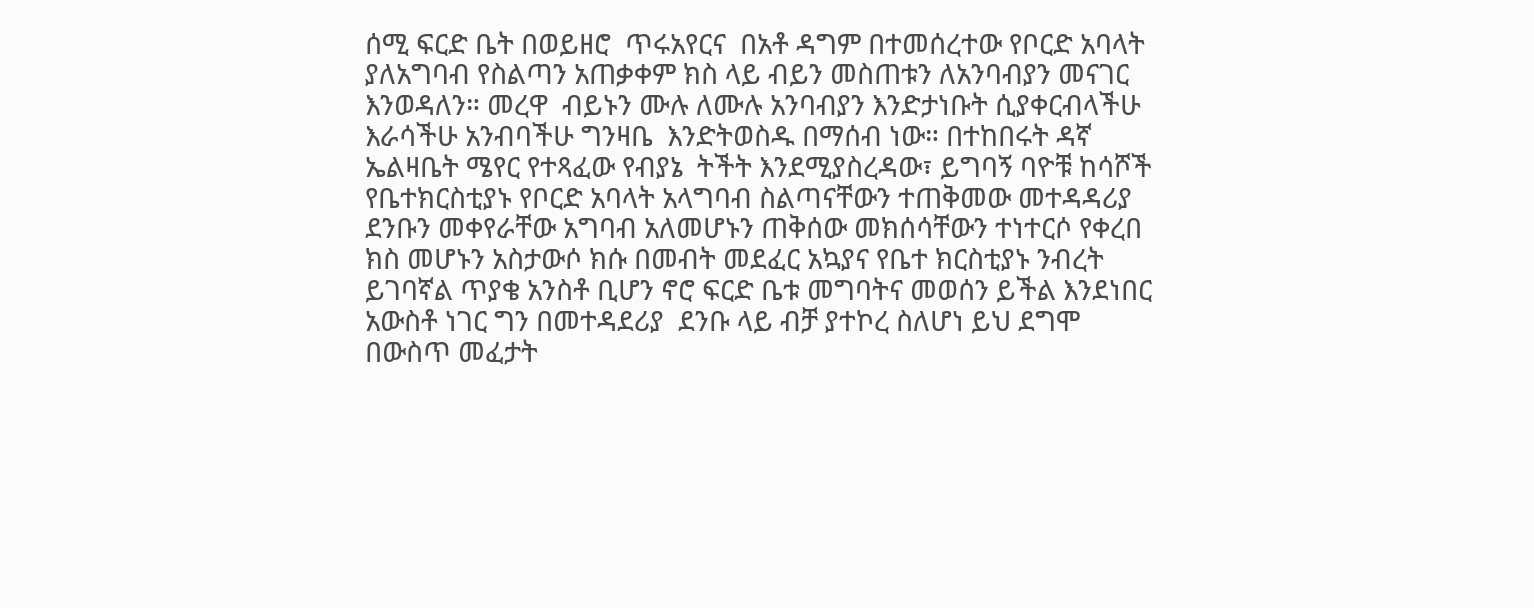ሰሚ ፍርድ ቤት በወይዘሮ  ጥሩአየርና  በአቶ ዳግም በተመሰረተው የቦርድ አባላት ያለአግባብ የስልጣን አጠቃቀም ክስ ላይ ብይን መስጠቱን ለአንባብያን መናገር እንወዳለን። መረዋ  ብይኑን ሙሉ ለሙሉ አንባብያን እንድታነቡት ሲያቀርብላችሁ እራሳችሁ አንብባችሁ ግንዛቤ  እንድትወስዱ በማሰብ ነው። በተከበሩት ዳኛ ኤልዛቤት ሜየር የተጻፈው የብያኔ  ትችት እንደሚያስረዳው፣ ይግባኝ ባዮቹ ከሳሾች የቤተክርስቲያኑ የቦርድ አባላት አላግባብ ስልጣናቸውን ተጠቅመው መተዳዳሪያ  ደንቡን መቀየራቸው አግባብ አለመሆኑን ጠቅሰው መክሰሳቸውን ተነተርሶ የቀረበ  ክስ መሆኑን አስታውሶ ክሱ በመብት መደፈር አኳያና የቤተ ክርስቲያኑ ንብረት ይገባኛል ጥያቄ አንስቶ ቢሆን ኖሮ ፍርድ ቤቱ መግባትና መወሰን ይችል እንደነበር አውስቶ ነገር ግን በመተዳደሪያ  ደንቡ ላይ ብቻ ያተኮረ ስለሆነ ይህ ደግሞ በውስጥ መፈታት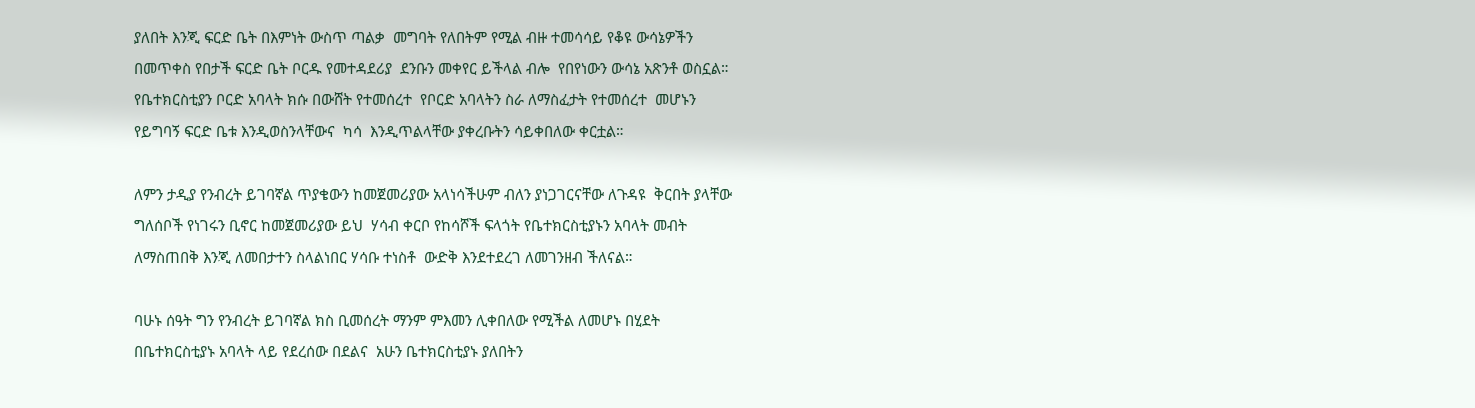ያለበት እንጂ ፍርድ ቤት በእምነት ውስጥ ጣልቃ  መግባት የለበትም የሚል ብዙ ተመሳሳይ የቆዩ ውሳኔዎችን በመጥቀስ የበታች ፍርድ ቤት ቦርዱ የመተዳደሪያ  ደንቡን መቀየር ይችላል ብሎ  የበየነውን ውሳኔ አጽንቶ ወስኗል። የቤተክርስቲያን ቦርድ አባላት ክሱ በውሸት የተመሰረተ  የቦርድ አባላትን ስራ ለማስፈታት የተመሰረተ  መሆኑን የይግባኝ ፍርድ ቤቱ እንዲወስንላቸውና  ካሳ  እንዲጥልላቸው ያቀረቡትን ሳይቀበለው ቀርቷል።

ለምን ታዲያ የንብረት ይገባኛል ጥያቄውን ከመጀመሪያው አላነሳችሁም ብለን ያነጋገርናቸው ለጉዳዩ  ቅርበት ያላቸው ግለሰቦች የነገሩን ቢኖር ከመጀመሪያው ይህ  ሃሳብ ቀርቦ የከሳሾች ፍላጎት የቤተክርስቲያኑን አባላት መብት ለማስጠበቅ እንጂ ለመበታተን ስላልነበር ሃሳቡ ተነስቶ  ውድቅ እንደተደረገ ለመገንዘብ ችለናል።

ባሁኑ ሰዓት ግን የንብረት ይገባኛል ክስ ቢመሰረት ማንም ምእመን ሊቀበለው የሚችል ለመሆኑ በሂደት በቤተክርስቲያኑ አባላት ላይ የደረሰው በደልና  አሁን ቤተክርስቲያኑ ያለበትን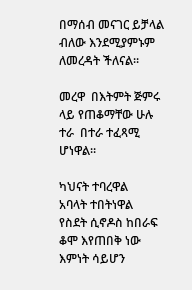በማሰብ መናገር ይቻላል ብለው እንደሚያምኑም ለመረዳት ችለናል።

መረዋ  በእትምት ጅምሩ ላይ የጠቆማቸው ሁሉ ተራ  በተራ ተፈጻሚ ሆነዋል።

ካህናት ተባረዋል
አባላት ተበትነዋል
የስደት ሲኖዶስ ከበራፍ ቆሞ እየጠበቅ ነው
እምነት ሳይሆን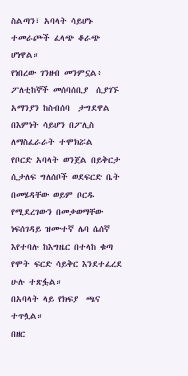ስልጣን፣ አባላት ሳይሆኑ ተመራጮች ፈላጭ ቆራጭ ሆነዋል።
የነበረው ገንዘብ መንምኗል፥
ፖለቲከኞች መሰባሰቢያ  ሲያገኙ አማንያን ከስብሰባ  ታግደዋል
በእምነት ሳይሆን በፖሊስ ለማስፈራራት ተሞክሯል
የቦርድ አባላት ወንጀል በይቅርታ  ሲታለፍ ግለሰቦች ወደፍርድ ቤት በመሄዳቸው ወይም ቦርዱ የሚደረገውን በመቃወማቸው ነፍሰገዳይ ዝሙተኛ ሌባ ሴሰኛ እየተባሉ ከእግዜር በተላከ ቁጣ የሞት ፍርድ ሳይቅር እንደተፈረደ  ሁሉ ተጽፏል።
በአባላት ላይ የክፍያ  ጫና  ተጥሏል።
በዘር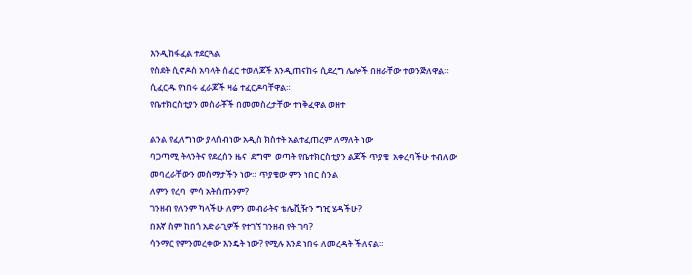እንዲከፋፈል ተደርጓል
የስደት ሲኖዶስ አባላት ሰፈር ተወለጆች እንዲጠናከሩ ሲደረግ ሌሎች በዘራቸው ተወንጅለዋል።
ሲፈርዱ የነበሩ ፈራጆች ዛሬ ተፈርዶባቸዋል።
የቤተክርስቲያን መስራቾች በመመስረታቸው ተነቅፈዋል ወዘተ

ልንል የፈለግነው ያላሰብነው አዲስ ክስተት አልተፈጠረም ለማለት ነው
ባጋጣሚ ትላንትና የደረሰን ዜና  ደግሞ  ወጣት የቤተክርስቲያን ልጆች ጥያቄ  አቀረባችሁ ተብለው መባረራቸውን መስማታችን ነው። ጥያቄው ምን ነበር ስንል
ለምን የረባ  ምሳ አትሰጡንም?
ገንዘብ የለንም ካላችሁ ለምን መብራትና ቴሌቪዥን ግዢ ሄዳችሁ?
በእኛ ስም ከበጎ አድራጊዎች የተገኘ ገንዘብ የት ገባ?
ሳንማር የምንመረቀው እንዴት ነው? የሚሉ እንደ ነበሩ ለመረዳት ችለናል።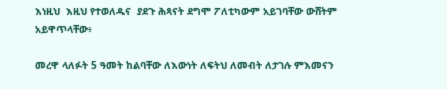እነዚህ  እዚህ የተወለዱና  ያደጉ ሕጻናት ደግሞ ፖለቲካውም አይገባቸው ውሸትም አይዋጥላቸው፥

መረዋ ላለፉት 5 ዓመት ከልባቸው ለእውነት ለፍትህ ለመብት ለታገሉ ምእመናን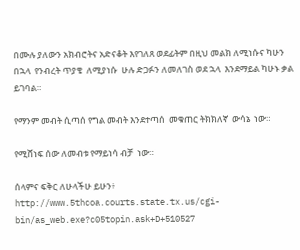በሙሉ ያለውን አክብሮትና አድናቆት እየገለጸ ወደፊትም በዚህ መልክ ለሚነሱና ካሁን በኋላ  የንብረት ጥያቄ  ለሚያነሱ  ሁሉ ድጋፉን ለመለገስ ወደ ኋላ  እንደማይል ካሁኑ ቃል ይገባል።

የማንም መብት ሲጣሰ የግል መብት እንደተጣሰ  መቁጠር ትክክለኛ  ውሳኔ  ነው።

የሚሸነፍ ሰው ለመብቱ የማይነሳ ብቻ  ነው።

ሰላምና ፍቅር ለሁላችሁ ይሁን፥
http://www.5thcoa.courts.state.tx.us/cgi-bin/as_web.exe?c05topin.ask+D+510527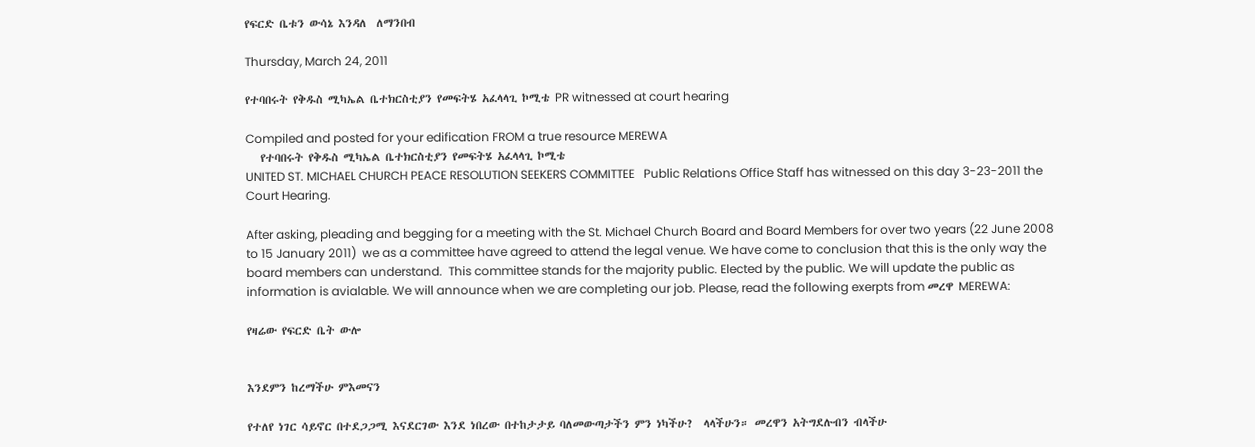የፍርድ ቤቱን ውሳኔ እንዳለ  ለማንበብ

Thursday, March 24, 2011

የተባበሩት የቅዱስ ሚካኤል ቤተክርስቲያን የመፍትሄ አፈላላጊ ኮሚቴ PR witnessed at court hearing

Compiled and posted for your edification FROM a true resource MEREWA
   የተባበሩት የቅዱስ ሚካኤል ቤተክርስቲያን የመፍትሄ አፈላላጊ ኮሚቴ
UNITED ST. MICHAEL CHURCH PEACE RESOLUTION SEEKERS COMMITTEE   Public Relations Office Staff has witnessed on this day 3-23-2011 the Court Hearing.

After asking, pleading and begging for a meeting with the St. Michael Church Board and Board Members for over two years (22 June 2008 to 15 January 2011)  we as a committee have agreed to attend the legal venue. We have come to conclusion that this is the only way the board members can understand.  This committee stands for the majority public. Elected by the public. We will update the public as information is avialable. We will announce when we are completing our job. Please, read the following exerpts from መረዋ MEREWA:

የዛሬው የፍርድ ቤት ውሎ


እንደምን ከረማችሁ ምእመናን

የተለየ ነገር ሳይኖር በተደጋጋሚ እናደርገው እንደ ነበረው በተከታታይ ባለመውጣታችን ምን ነካችሁ?  ላላችሁን። መረዋን አትግደሉብን ብላችሁ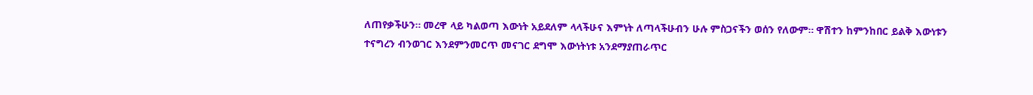ለጠየቃችሁን። መረዋ ላይ ካልወጣ እውነት አይደለም ላላችሁና እምነት ለጣላችሁብን ሁሉ ምስጋናችን ወሰን የለውም። ዋሽተን ከምንከበር ይልቅ እውነቱን ተናግረን ብንወገር እንደምንመርጥ መናገር ደግሞ እውነትነቱ አንደማያጠራጥር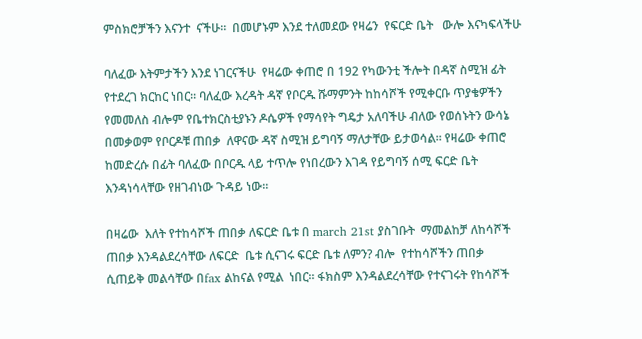ምስክሮቻችን እናንተ  ናችሁ።  በመሆኑም እንደ ተለመደው የዛሬን  የፍርድ ቤት   ውሎ እናካፍላችሁ

ባለፈው እትምታችን እንደ ነገርናችሁ  የዛሬው ቀጠሮ በ 192 የካውንቲ ችሎት በዳኛ ስሚዝ ፊት የተደረገ ክርከር ነበር። ባለፈው እረዳት ዳኛ የቦርዱ ሹማምንት ከከሳሾች የሚቀርቡ ጥያቄዎችን የመመለስ ብሎም የቤተክርስቲያኑን ዶሴዎች የማሳየት ግዴታ አለባችሁ ብለው የወሰኑትን ውሳኔ በመቃወም የቦርዶቹ ጠበቃ  ለዋናው ዳኛ ስሚዝ ይግባኝ ማለታቸው ይታወሳል። የዛሬው ቀጠሮ ከመድረሱ በፊት ባለፈው በቦርዱ ላይ ተጥሎ የነበረውን እገዳ የይግባኝ ሰሚ ፍርድ ቤት እንዳነሳላቸው የዘገብነው ጉዳይ ነው።

በዛሬው  እለት የተከሳሾች ጠበቃ ለፍርድ ቤቱ በ march 21st ያስገቡት  ማመልከቻ ለከሳሾች ጠበቃ እንዳልደረሳቸው ለፍርድ  ቤቱ ሲናገሩ ፍርድ ቤቱ ለምን? ብሎ  የተከሳሾችን ጠበቃ  ሲጠይቅ መልሳቸው በfax ልከናል የሚል  ነበር። ፋክስም እንዳልደረሳቸው የተናገሩት የከሳሾች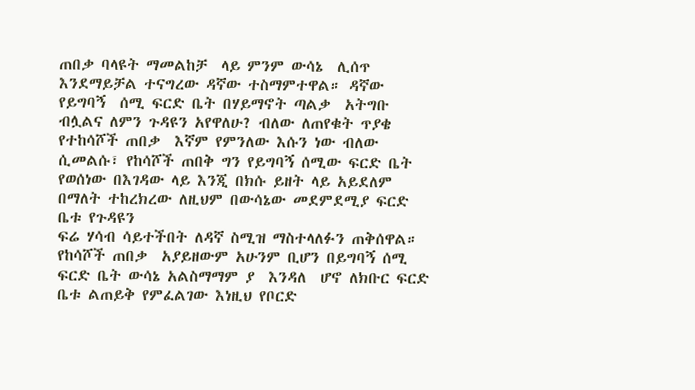ጠበቃ ባላዩት ማመልከቻ  ላይ ምንም ውሳኔ  ሊሰጥ  እንደማይቻል ተናግረው ዳኛው ተስማምተዋል። ዳኛው የይግባኝ  ሰሚ ፍርድ ቤት በሃይማኖት ጣልቃ  አትግቡ ብሏልና ለምን ጉዳዩን አየዋለሁ? ብለው ለጠየቁት ጥያቄ የተከሳሾች ጠበቃ  እኛም የምንለው እሱን ነው ብለው ሲመልሱ፣ የከሳሾች ጠበቅ ግን የይግባኝ ሰሚው ፍርድ ቤት የወሰነው በእገዳው ላይ እንጂ በክሱ ይዘት ላይ አይደለም በማለት ተከረክረው ለዚህም በውሳኔው መደምደሚያ ፍርድ ቤቱ የጉዳዩን
ፍሬ ሃሳብ ሳይተችበት ለዳኛ ስሚዝ ማስተላለፉን ጠቅሰዋል። የከሳሾች ጠበቃ  አያይዘውም አሁንም ቢሆን በይግባኝ ሰሚ ፍርድ ቤት ውሳኔ አልስማማም ያ  እንዳለ  ሆኖ ለክቡር ፍርድ ቤቱ ልጠይቅ የምፈልገው እነዚህ የቦርድ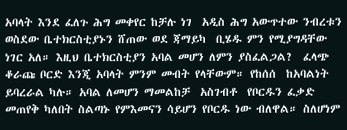አባላት እንደ ፈለጉ ሕግ መቀየር ከቻሉ ነገ  አዲስ ሕግ አውጥተው ንብረቱን ወስደው ቤተክርስቲያኑን ሸጠው ወደ ጃማይካ  ቢሄዱ ምን የሚያግዳቸው ነገር አለ። እዚህ ቤተክርስቲያን አባል መሆን ለምን ያስፈልጋል?  ፈላጭ ቆራጩ ቦርድ እንጂ አባላት ምንም መብት የላቸውም። የከሰሰ  ከአባልነት ይባረራል ካሉ። አባል ለመሆን ማመልከቻ  አስገብቶ  የቦርዱን ፈቃድ መጠየቅ ካለበት ስልጣኑ የምእመናን ሳይሆን የቦርዱ ነው ብለዋል። ስለሆነም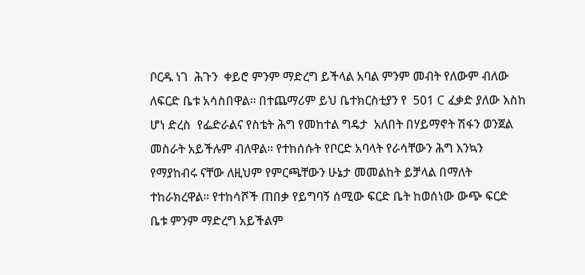ቦርዱ ነገ  ሕጉን  ቀይሮ ምንም ማድረግ ይችላል አባል ምንም መብት የለውም ብለው ለፍርድ ቤቱ አሳስበዋል። በተጨማሪም ይህ ቤተክርስቲያን የ  501 C ፈቃድ ያለው እስከ ሆነ ድረስ  የፌድራልና የስቴት ሕግ የመከተል ግዴታ  አለበት በሃይማኖት ሽፋን ወንጀል መስራት አይችሉም ብለዋል። የተከሰሱት የቦርድ አባላት የራሳቸውን ሕግ እንኳን የማያከብሩ ናቸው ለዚህም የምርጫቸውን ሁኔታ መመልከት ይቻላል በማለት ተከራክረዋል። የተከሳሾች ጠበቃ የይግባኝ ሰሚው ፍርድ ቤት ከወሰነው ውጭ ፍርድ ቤቱ ምንም ማድረግ አይችልም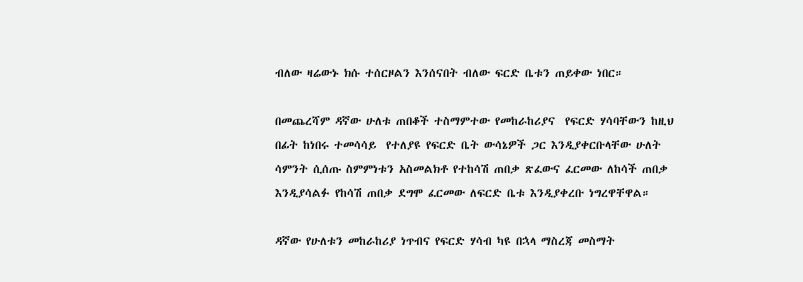ብለው ዛሬውኑ ክሱ ተሰርዞልን እንሰናበት ብለው ፍርድ ቤቱን ጠይቀው ነበር።

በመጨረሻም ዳኛው ሁለቱ ጠበቆች ተስማምተው የመከራከሪያና  የፍርድ ሃሳባቸውን ከዚህ በፊት ከነበሩ ተመሳሳይ  የተለያዩ የፍርድ ቤት ውሳኔዎች ጋር እንዲያቀርቡላቸው ሁለት ሳምንት ሲሰጡ ስምምነቱን አስመልክቶ የተከሳሽ ጠበቃ ጽፈውና ፈርመው ለከሳች ጠበቃ እንዲያሳልፉ የከሳሽ ጠበቃ ደግሞ ፈርመው ለፍርድ ቤቱ እንዲያቀረቡ ነግረዋቸዋል።

ዳኛው የሁለቱን መከራከሪያ ነጥብና የፍርድ ሃሳብ ካዩ በኋላ ማስረጃ መስማት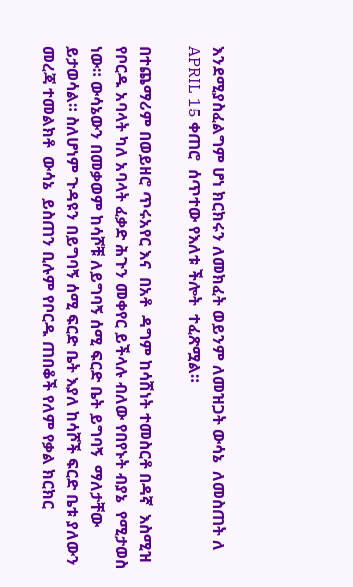እንደሚያስፈልግም ሆነ ክርክሩን ለመክፈት ወይንም ለመዝጋት ውሳኔ  ለመስጠት ለ APRIL 15 ቀጠሮ  ሰጥተው የእለቱ ችሎት  ተፈጽሟል።

በተጨማሪም በወይዘሮ ጥሩአየር እና  በአቶ  ዳግም ከሳሽነት ተመስርቶ በዳኛ  እስሚዝ የቦርዱ አባላት ካለ አባላት ፈቃድ ሕጉን መቀየር ይችላሉ ብለው የበየኑት ብያኔ  የሚታወስ ነው። ውሳኔውን በመቃወም ከሳሾቹ ለይግባኝ ሰሚ ፍርድ ቤት ይግባኝ  ማለታቸው ይታወሳል። ስለሆነም ጉዳዩን በይግባኝ ሰሚ ፍርድ ቤት እያለ ከሳሾች ፍርድ ቤቱ ያለውን መረጃ ተመልክቶ  ውሳኔ  ይስጠን ቢሉም የቦርዱ ጠበቆች የለም የቃል ክርክር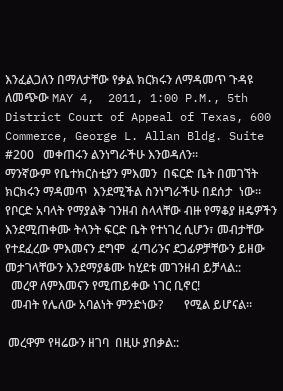እንፈልጋለን በማለታቸው የቃል ክርክሩን ለማዳመጥ ጉዳዩ ለመጭው MAY 4,  2011, 1:00 P.M., 5th District Court of Appeal of Texas, 600 Commerce, George L. Allan Bldg. Suite #200   መቀጠሩን ልንነግራችሁ እንወዳለን።
ማንኛውም የቤተክርስቲያን ምእመን  በፍርድ ቤት በመገኘት ክርክሩን ማዳመጥ  እንደሚችል ስንነግራችሁ በደሰታ  ነው።
የቦርድ አባላት የማያልቅ ገንዘብ ስላላቸው ብዙ የማቆያ ዘዴዎችን እንደሚጠቀሙ ትላንት ፍርድ ቤት የተነገረ ሲሆን፣ መብታቸው የተደፈረው ምእመናን ደግሞ  ፈጣሪንና ደጋፊዎቻቸውን ይዘው መታገላቸውን እንደማያቆሙ ከሂደቱ መገንዘብ ይቻላል::
  መረዋ ለምእመናን የሚጠይቀው ነገር ቢኖር!
  መብት የሌለው አባልነት ምንድነው?       የሚል ይሆናል።

 መረዋም የዛሬውን ዘገባ  በዚሁ ያበቃል::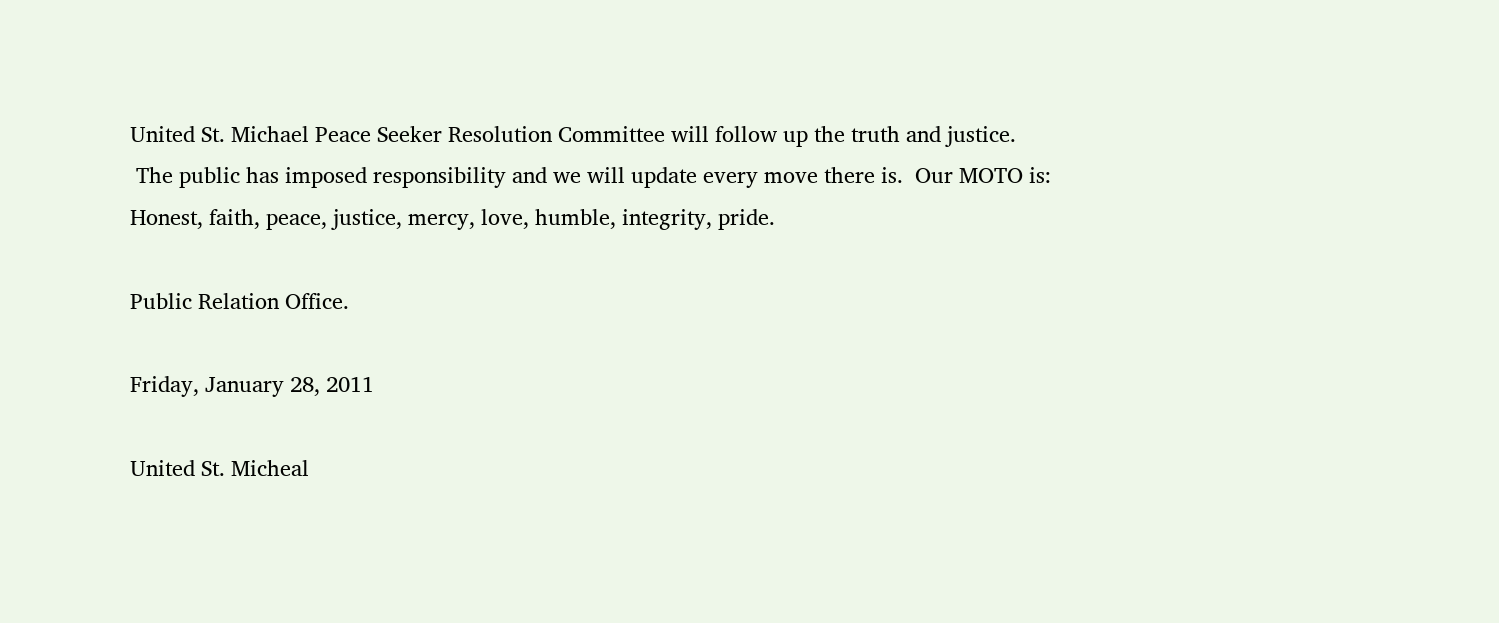United St. Michael Peace Seeker Resolution Committee will follow up the truth and justice.
 The public has imposed responsibility and we will update every move there is.  Our MOTO is: Honest, faith, peace, justice, mercy, love, humble, integrity, pride.

Public Relation Office.

Friday, January 28, 2011

United St. Micheal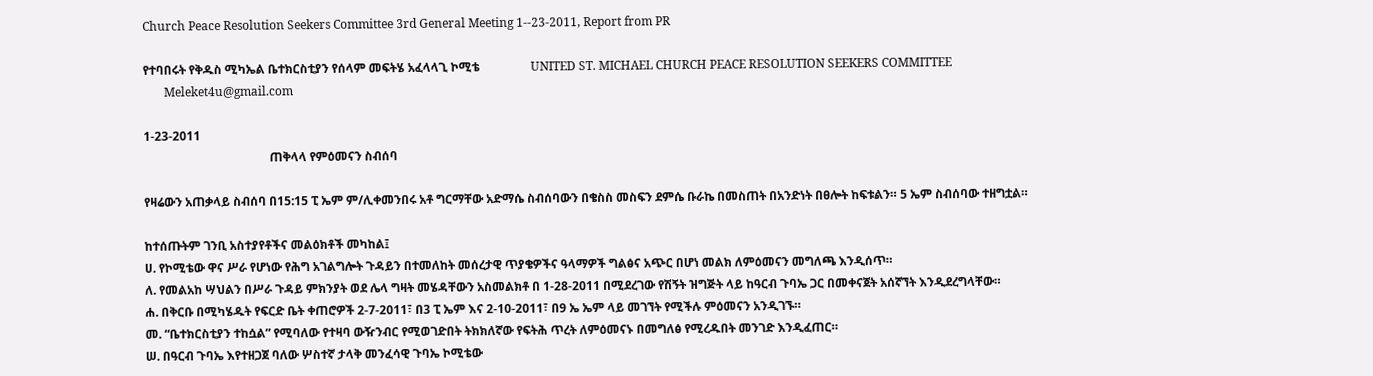Church Peace Resolution Seekers Committee 3rd General Meeting 1--23-2011, Report from PR

የተባበሩት የቅዱስ ሚካኤል ቤተክርስቲያን የሰላም መፍትሄ አፈላላጊ ኮሚቴ                 UNITED ST. MICHAEL CHURCH PEACE RESOLUTION SEEKERS COMMITTEE
       Meleket4u@gmail.com

1-23-2011
                                          ጠቅላላ የምዕመናን ስብሰባ

የዛሬውን አጠቃላይ ስብሰባ በ15:15 ፒ ኤም ም/ሊቀመንበሩ አቶ ግርማቸው አድማሴ ስብሰባውን በቄስስ መስፍን ደምሴ ቡራኬ በመስጠት በአንድነት በፀሎት ከፍቱልን። 5 ኤም ስብሰባው ተዘግቷል።

ከተሰጡትም ገንቢ አስተያየቶችና መልዕክቶች መካከል፤
ሀ. የኮሚቴው ዋና ሥራ የሆነው የሕግ አገልግሎት ጉዳይን በተመለከት መሰረታዊ ጥያቄዎችና ዓላማዎች ግልፅና አጭር በሆነ መልክ ለምዕመናን መግለጫ እንዲሰጥ።
ለ. የመልአከ ሣህልን በሥራ ጉዳይ ምክንያት ወደ ሌላ ግዛት መሄዳቸውን አስመልክቶ በ 1-28-2011 በሚደረገው የሽኝት ዝግጅት ላይ ከዓርብ ጉባኤ ጋር በመቀናጀት አሰኛኘት እንዲደረግላቸው።
ሐ. በቅርቡ በሚካሄዱት የፍርድ ቤት ቀጠሮዎች 2-7-2011፣ በ3 ፒ ኤም እና 2-10-2011፣ በ9 ኤ ኤም ላይ መገኘት የሚችሉ ምዕመናን አንዲገኙ።
መ. “ቤተክርስቲያን ተከሷል” የሚባለው የተዛባ ውዥንብር የሚወገድበት ትክክለኛው የፍትሕ ጥረት ለምዕመናኑ በመግለፅ የሚረዱበት መንገድ እንዲፈጠር።
ሠ. በዓርብ ጉባኤ እየተዘጋጀ ባለው ሦስተኛ ታላቅ መንፈሳዊ ጉባኤ ኮሚቴው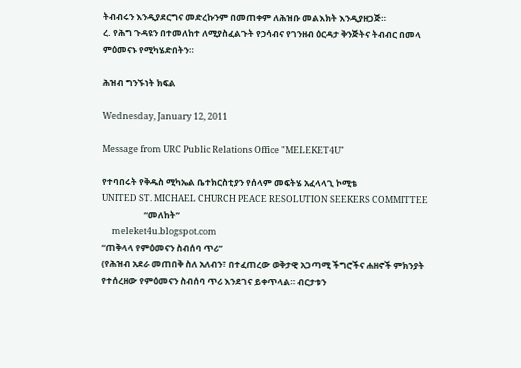ትብብሩን እንዲያደርግና መድረኩንም በመጠቀም ለሕዝቡ መልእክት እንዲያዘጋጅ።
ረ. የሕግ ጉዳዩን በተመለከተ ለሚያስፈልጉት የኃሳብና የገንዘብ ዕርዳታ ቅንጅትና ትብብር በመላ ምዕመናኑ የሚካሄድበትን።

ሕዝብ ግንኙነት ክፍል

Wednesday, January 12, 2011

Message from URC Public Relations Office "MELEKET4U"

የተባበሩት የቅዱስ ሚካኤል ቤተክርስቲያን የሰላም መፍትሄ አፈላላጊ ኮሚቴ
UNITED ST. MICHAEL CHURCH PEACE RESOLUTION SEEKERS COMMITTEE
                     “መለከት”
     meleket4u.blogspot.com
“ጠቅላላ የምዕመናን ስብሰባ ጥሪ”
(የሕዝብ አደራ መጠበቅ ስለ አለብን፣ በተፈጠረው ወቅታዊ አጋጣሚ ችግሮችና ሐዘኖች ምክንያት የተሰረዘው የምዕመናን ስብሰባ ጥሪ እንደገና ይቀጥላል። ብርታቱን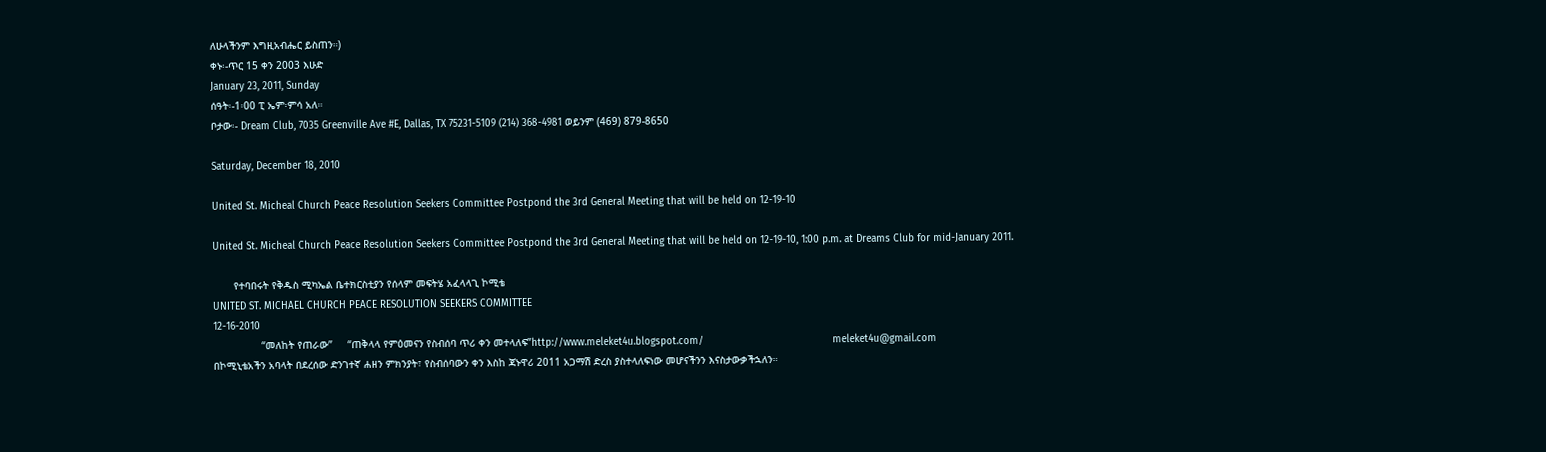ለሁላችንም እግዚአብሔር ይስጠን።)
ቀኑ፡-ጥር 15 ቀን 2003 እሁድ
January 23, 2011, Sunday
ሰዓት፡-1፡00 ፒ ኤም፡ምሳ አለ።
ቦታው፡- Dream Club, 7035 Greenville Ave #E, Dallas, TX 75231-5109 (214) 368-4981 ወይንም (469) 879-8650

Saturday, December 18, 2010

United St. Micheal Church Peace Resolution Seekers Committee Postpond the 3rd General Meeting that will be held on 12-19-10

United St. Micheal Church Peace Resolution Seekers Committee Postpond the 3rd General Meeting that will be held on 12-19-10, 1:00 p.m. at Dreams Club for mid-January 2011.

       የተባበሩት የቅዱስ ሚካኤል ቤተክርስቲያን የሰላም መፍትሄ አፈላላጊ ኮሚቴ
UNITED ST. MICHAEL CHURCH PEACE RESOLUTION SEEKERS COMMITTEE
12-16-2010
                “መለከት የጠራው”     “ጠቅላላ የምዕመናን የስብሰባ ጥሪ ቀን መተላለፍ”http://www.meleket4u.blogspot.com/                                           meleket4u@gmail.com
በኮሚኒቴአችን አባላት በደረሰው ድንገተኛ ሐዘን ምክንያት፣ የስብሰባውን ቀን እስከ ጃኑዋሪ 2011 አጋማሽ ድረስ ያስተላለፍነው መሆናችንን እናስታውቃችኋለን።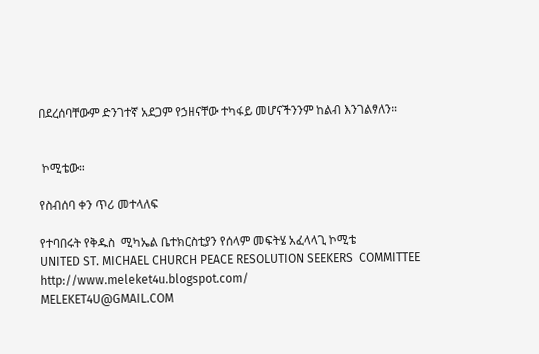በደረሰባቸውም ድንገተኛ አደጋም የኃዘናቸው ተካፋይ መሆናችንንም ከልብ እንገልፃለን።


 ኮሚቴው።

የስብሰባ ቀን ጥሪ መተላለፍ

የተባበሩት የቅዱስ  ሚካኤል ቤተክርስቲያን የሰላም መፍትሄ አፈላላጊ ኮሚቴ
UNITED ST. MICHAEL CHURCH PEACE RESOLUTION SEEKERS  COMMITTEE
http://www.meleket4u.blogspot.com/                                                MELEKET4U@GMAIL.COM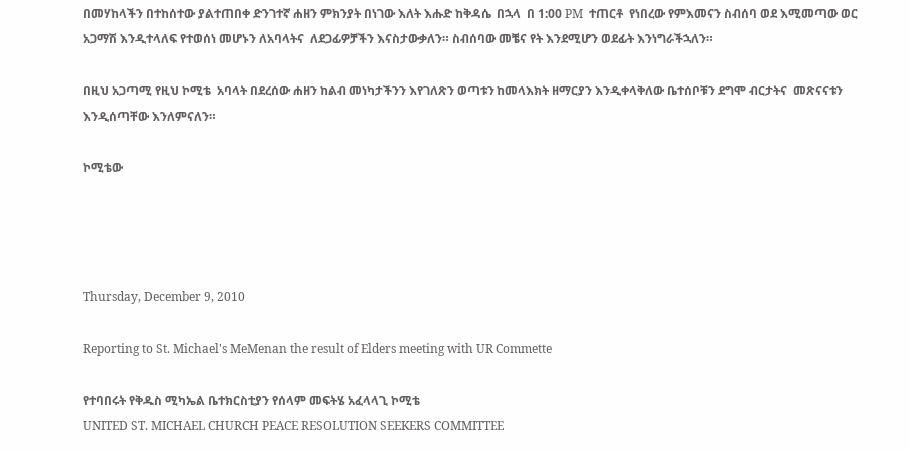በመሃከላችን በተከሰተው ያልተጠበቀ ድንገተኛ ሐዘን ምክንያት በነገው እለት እሑድ ከቅዳሴ  በኋላ  በ 1:00 PM  ተጠርቶ  የነበረው የምእመናን ስብሰባ ወደ እሚመጣው ወር አጋማሽ እንዲተላለፍ የተወሰነ መሆኑን ለአባላትና  ለደጋፊዎቻችን እናስታውቃለን። ስብሰባው መቼና የት እንደሚሆን ወደፊት እንነግራችኋለን።

በዚህ አጋጣሚ የዚህ ኮሚቴ  አባላት በደረሰው ሐዘን ከልብ መነካታችንን እየገለጽን ወጣቱን ከመላእክት ዘማርያን እንዲቀላቅለው ቤተሰቦቹን ደግሞ ብርታትና  መጽናናቱን እንዲሰጣቸው እንለምናለን።

ኮሚቴው




Thursday, December 9, 2010

Reporting to St. Michael's MeMenan the result of Elders meeting with UR Commette

የተባበሩት የቅዱስ ሚካኤል ቤተክርስቲያን የሰላም መፍትሄ አፈላላጊ ኮሚቴ
UNITED ST. MICHAEL CHURCH PEACE RESOLUTION SEEKERS COMMITTEE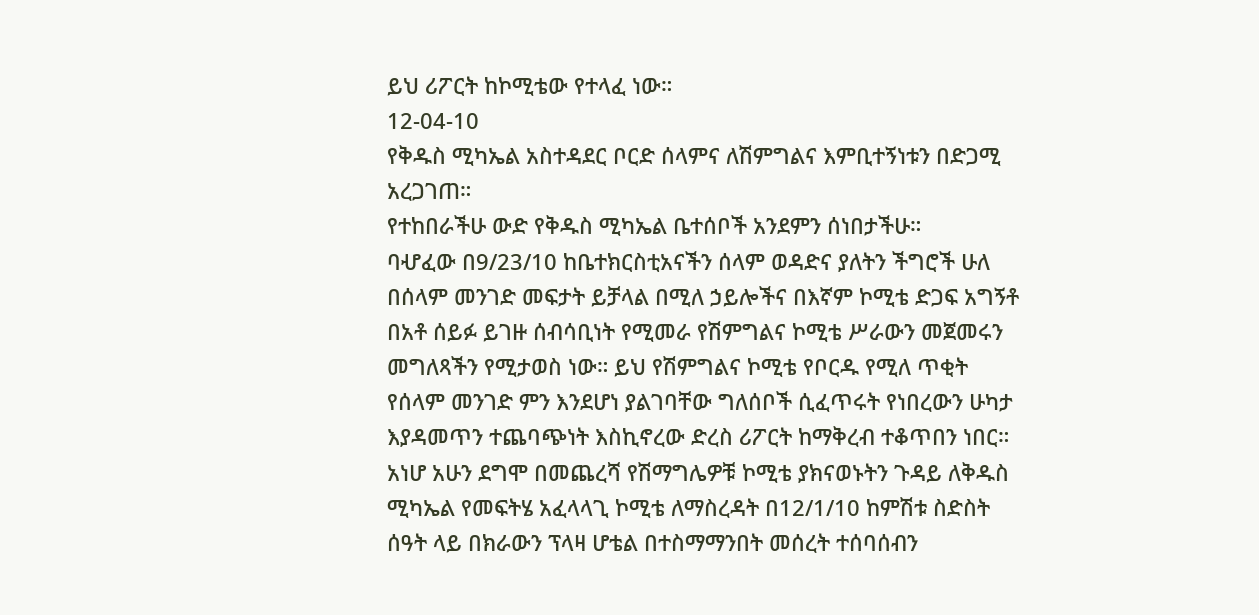ይህ ሪፖርት ከኮሚቴው የተላፈ ነው።
12-04-10
የቅዱስ ሚካኤል አስተዳደር ቦርድ ሰላምና ለሽምግልና እምቢተኝነቱን በድጋሚ አረጋገጠ።
የተከበራችሁ ውድ የቅዱስ ሚካኤል ቤተሰቦች አንደምን ሰነበታችሁ።
ባሇፈው በ9/23/10 ከቤተክርስቲአናችን ሰላም ወዳድና ያለትን ችግሮች ሁለ በሰላም መንገድ መፍታት ይቻላል በሚለ ኃይሎችና በእኛም ኮሚቴ ድጋፍ አግኝቶ በአቶ ሰይፉ ይገዙ ሰብሳቢነት የሚመራ የሽምግልና ኮሚቴ ሥራውን መጀመሩን መግለጻችን የሚታወስ ነው። ይህ የሽምግልና ኮሚቴ የቦርዱ የሚለ ጥቂት የሰላም መንገድ ምን እንደሆነ ያልገባቸው ግለሰቦች ሲፈጥሩት የነበረውን ሁካታ እያዳመጥን ተጨባጭነት እስኪኖረው ድረስ ሪፖርት ከማቅረብ ተቆጥበን ነበር። አነሆ አሁን ደግሞ በመጨረሻ የሽማግሌዎቹ ኮሚቴ ያክናወኑትን ጉዳይ ለቅዱስ ሚካኤል የመፍትሄ አፈላላጊ ኮሚቴ ለማስረዳት በ12/1/10 ከምሽቱ ስድስት ሰዓት ላይ በክራውን ፕላዛ ሆቴል በተስማማንበት መሰረት ተሰባሰብን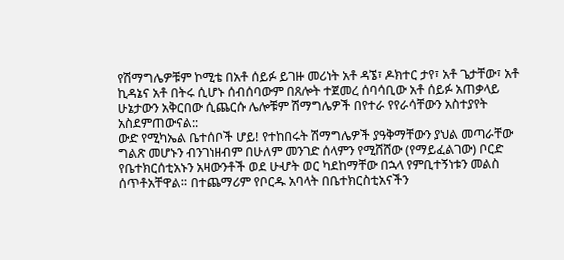የሽማግሌዎቹም ኮሚቴ በአቶ ሰይፉ ይገዙ መሪነት አቶ ዳኜ፣ ዶክተር ታየ፣ አቶ ጌታቸው፣ አቶ ኪዳኔና አቶ በትሩ ሲሆኑ ሰብሰባውም በጸሎት ተጀመረ ሰባሳቢው አቶ ሰይፉ አጠቃላይ ሁኔታውን አቅርበው ሲጨርሱ ሌሎቹም ሽማግሌዎች በየተራ የየራሳቸውን አስተያየት አስደምጠውናል::
ውድ የሚካኤል ቤተሰቦች ሆይ! የተከበሩት ሽማግሌዎች ያዓቅማቸውን ያህል መጣራቸው ግልጽ መሆኑን ብንገነዘብም በሁለም መንገድ ሰላምን የሚሸሸው (የማይፈልገው) ቦርድ የቤተክርሰቲአኑን አዛውንቶች ወደ ሁሇት ወር ካደከማቸው በኋላ የምቢተኝነቱን መልስ ሰጥቶአቸዋል። በተጨማሪም የቦርዱ አባላት በቤተክርስቲአናችን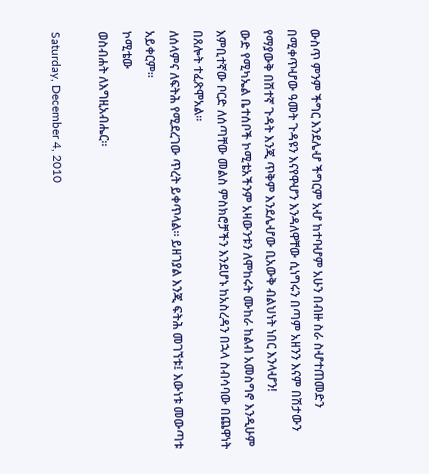ውስጥ ምንም ችግር እንደሌሇ ችግርም አሇ ከተባሇም አሁን በብዙ ስራ ስሇተጠመድን በሚቀጥሇው ዓመት ጉዳዩን እናየዋሇን እንዳለዋቸው ሲነግሩን በጣም አዘንን እናም በሽታውን የማያውቅ በሽተኛ ጉዳት እንጂ ጥቅም እንደሌሇው ቢአውቅ ብልህነት ነበር እንላሇን!
ውድ የሚካኤል ቤተሰቦች ኮሚቴአችንም አዛውንቱን ለሞከሩት ሙከራ ከልብ አመስግኖ እንዲሁም እምቢተኛው ቦርድ ለሰጣቸው መልስ ምስክሮቻችን እንደሆኑ ከአስረዳን በኋላ ስብሳባው በጨዋነት በጸሎት ተፈጽሞአል።
ለሰላምና ለፍትሕ የሚደረገው ጥረት ይቀጥላል። ይዘገያል እንጂ ፍትሕ መገኘቱ፤ እውነቱ መውጣቱ አይቀርም።
ኮሚቴው
ወስብሐት ለእግዚአብሔር።

Saturday, December 4, 2010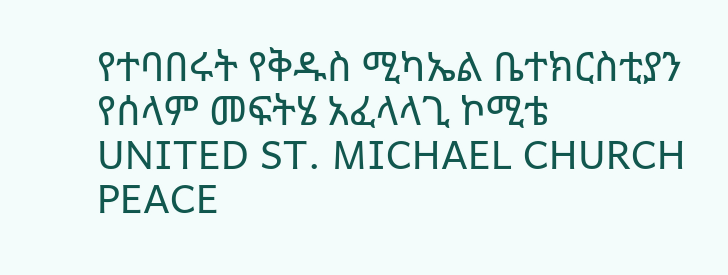የተባበሩት የቅዱስ ሚካኤል ቤተክርስቲያን የሰላም መፍትሄ አፈላላጊ ኮሚቴ
UNITED ST. MICHAEL CHURCH PEACE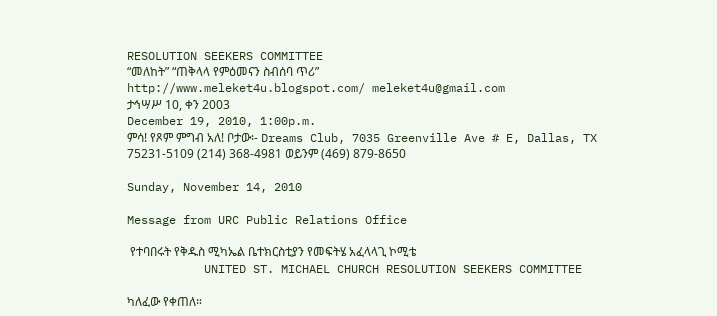RESOLUTION SEEKERS COMMITTEE
“መለከት” “ጠቅላላ የምዕመናን ስብሰባ ጥሪ”
http://www.meleket4u.blogspot.com/ meleket4u@gmail.com
ታኅሣሥ 10, ቀን 2003
December 19, 2010, 1:00p.m.
ምሳ! የጾም ምግብ አለ! ቦታው፡- Dreams Club, 7035 Greenville Ave # E, Dallas, TX 75231-5109 (214) 368-4981 ወይንም (469) 879-8650

Sunday, November 14, 2010

Message from URC Public Relations Office

 የተባበሩት የቅዱስ ሚካኤል ቤተክርስቲያን የመፍትሄ አፈላላጊ ኮሚቴ
           UNITED ST. MICHAEL CHURCH RESOLUTION SEEKERS COMMITTEE

ካለፈው የቀጠለ።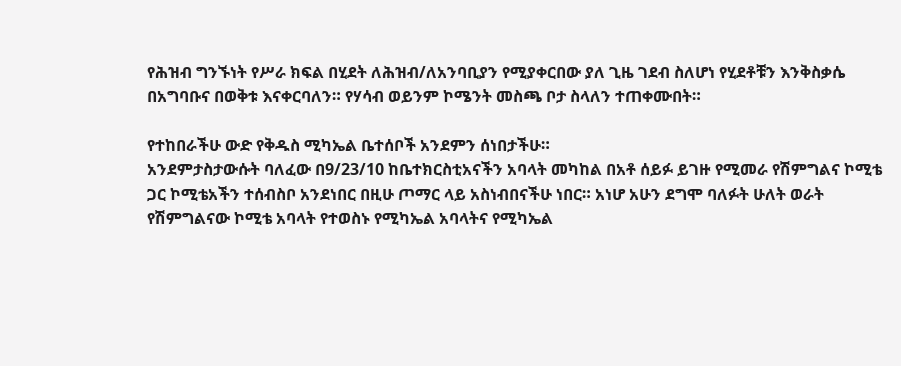የሕዝብ ግንኙነት የሥራ ክፍል በሂደት ለሕዝብ/ለአንባቢያን የሚያቀርበው ያለ ጊዜ ገደብ ስለሆነ የሂደቶቹን እንቅስቃሴ በአግባቡና በወቅቱ እናቀርባለን። የሃሳብ ወይንም ኮሜንት መስጫ ቦታ ስላለን ተጠቀሙበት።

የተከበራችሁ ውድ የቅዱስ ሚካኤል ቤተሰቦች አንደምን ሰነበታችሁ።
አንደምታስታውሱት ባለፈው በ9/23/10 ከቤተክርስቲአናችን አባላት መካከል በአቶ ሰይፉ ይገዙ የሚመራ የሽምግልና ኮሚቴ ጋር ኮሚቴአችን ተሰብስቦ አንደነበር በዚሁ ጦማር ላይ አስነብበናችሁ ነበር። አነሆ አሁን ደግሞ ባለፉት ሁለት ወራት የሽምግልናው ኮሚቴ አባላት የተወስኑ የሚካኤል አባላትና የሚካኤል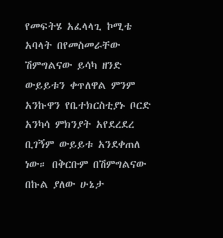የመፍትሄ አፈላላጊ ኮሚቴ አባላት በየመስመራቸው ሽምግልናው ይሳካ ዘንድ ውይይቱን ቀጥለዋል ምንም አንኩዋን የቤተክርስቲያኑ ቦርድ አንካሳ ምክንያት አየደረደረ ቢገኝም ውይይቱ አንደቀጠለ ነው። በቅርቡም በሽምግልናው በኩል ያለው ሁኔታ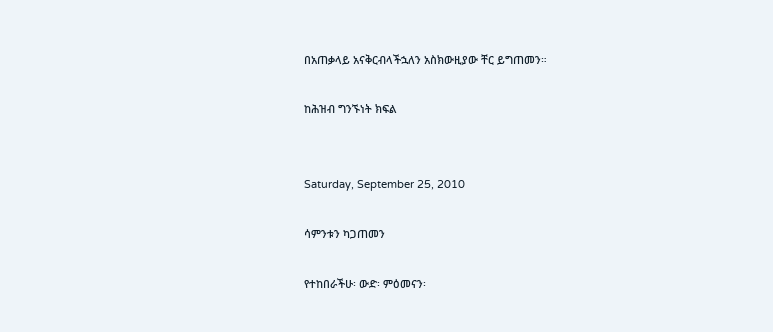በአጠቃላይ አናቅርብላችኋለን አስክውዚያው ቸር ይግጠመን።

ከሕዝብ ግንኙነት ክፍል


Saturday, September 25, 2010

ሳምንቱን ካጋጠመን

የተከበራችሁ፡ ውድ፡ ምዕመናን፡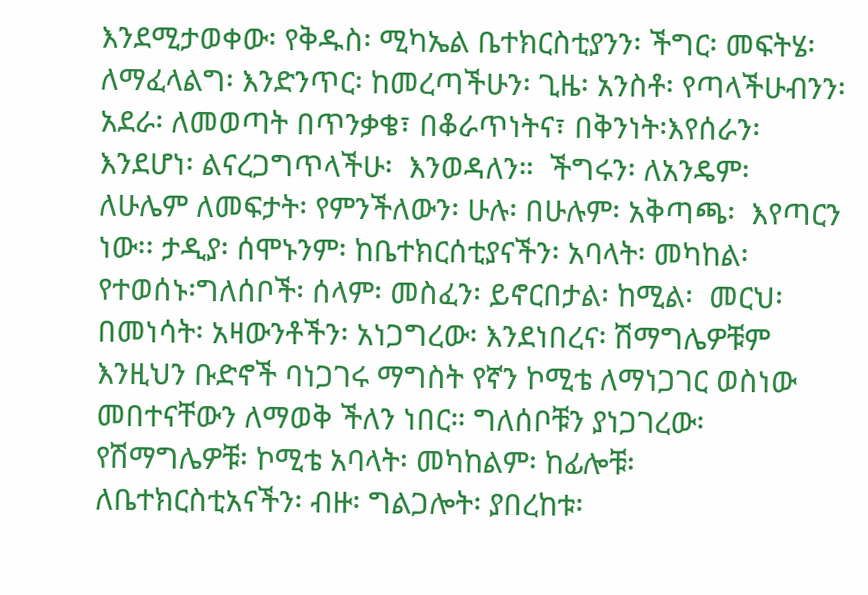እንደሚታወቀው፡ የቅዱስ፡ ሚካኤል ቤተክርስቲያንን፡ ችግር፡ መፍትሄ፡ ለማፈላልግ፡ እንድንጥር፡ ከመረጣችሁን፡ ጊዜ፡ አንስቶ፡ የጣላችሁብንን፡ አደራ፡ ለመወጣት በጥንቃቄ፣ በቆራጥነትና፣ በቅንነት፡እየሰራን፡ እንደሆነ፡ ልናረጋግጥላችሁ፡  እንወዳለን።  ችግሩን፡ ለአንዴም፡ ለሁሌም ለመፍታት፡ የምንችለውን፡ ሁሉ፡ በሁሉም፡ አቅጣጫ፡  እየጣርን ነው፡፡ ታዲያ፡ ሰሞኑንም፡ ከቤተክርሰቲያናችን፡ አባላት፡ መካከል፡ የተወሰኑ፡ግለሰቦች፡ ሰላም፡ መስፈን፡ ይኖርበታል፡ ከሚል፡  መርህ፡ በመነሳት፡ አዛውንቶችን፡ አነጋግረው፡ እንደነበረና፡ ሽማግሌዎቹም እንዚህን ቡድኖች ባነጋገሩ ማግስት የኛን ኮሚቴ ለማነጋገር ወስነው መበተናቸውን ለማወቅ ችለን ነበር። ግለሰቦቹን ያነጋገረው፡የሽማግሌዎቹ፡ ኮሚቴ አባላት፡ መካከልም፡ ከፊሎቹ፡ ለቤተክርስቲአናችን፡ ብዙ፡ ግልጋሎት፡ ያበረከቱ፡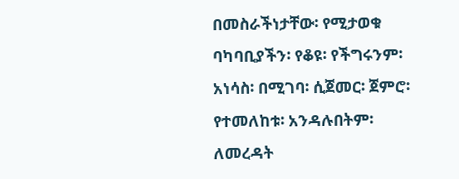በመስራችነታቸው፡ የሚታወቁ ባካባቢያችን፡ የቆዩ፡ የችግሩንም፡ አነሳስ፡ በሚገባ፡ ሲጀመር፡ ጀምሮ፡ የተመለከቱ፡ አንዳሉበትም፡ ለመረዳት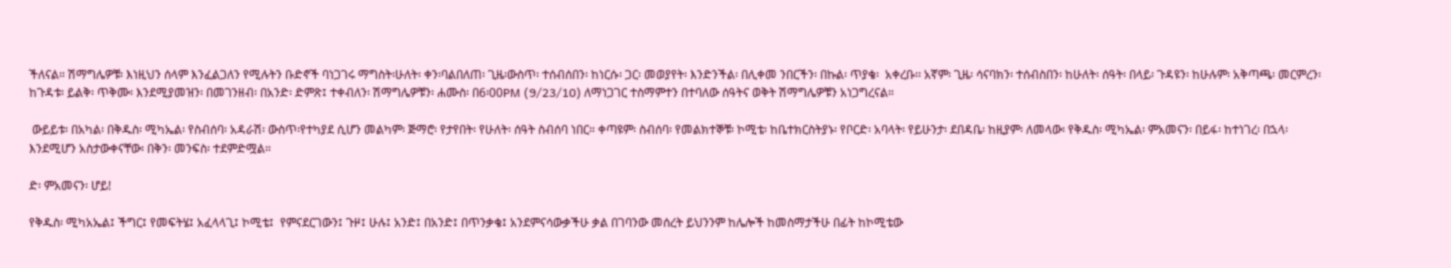ችለናል። ሽማግሌዎቹ፡ እነዚህን ሰላም እንፈልጋለን የሚሉትን ቡድኖች ባነጋገሩ ማግስት፡ሁለት፡ ቀን፡ባልበለጠ፡ ጊዜ፡ውስጥ፡ ተሰብሰበን፡ ከነርሱ፡ ጋር፡ መወያየት፡ እንድንችል፡ በሊቀመ ንበርችን፡ በኩል፡ ጥያቄ፡  አቀረቡ፡፡ አኛም፡ ጊዜ፡ ሳናባክን፡ ተሰብስበን፡ ከሁለት፡ ሰዓት፡ በላይ፡ ጉዳዩን፡ ከሁሉም፡ አቅጣጫ፡ መርምረን፡ ከጉዳቱ፡ ይልቅ፡ ጥቅሙ፡ እንደሚያመዝን፡ በመገንዘብ፡ በአንድ፡ ድምጽ፤ ተቀብለን፡ ሽማግሌዎቹን፡ ሐሙስ፡ በ6፡00PM (9/23/10) ለማነጋገር ተስማምተን በተባለው ሰዓትና ወቅት ሽማግሌዎቹን አነጋግረናል።

 ውይይቱ፡ በአካል፡ በቅዱስ፡ ሚካኤል፡ የስብሰባ፡ አዳራሽ፡ ውስጥ፡የተካያደ ሲሆን መልካም፡ ጅማሮ፡ የታየበት፡ የሁለት፡ ሰዓት ስብሰባ ነበር። ቀጣዩም፡ ስብሰባ፡ የመልክተኞቹ፡ ኮሚቴ፡ ከቤተክርስትያኑ፡ የቦርድ፡ አባላት፡ የይሁንታ፡ ደበዳቤ፡ ከዚያም፡ ለመላው፡ የቅዱስ፡ ሚካኤል፡ ምአመናን፡ በይፋ፡ ከተነገረ፡ በኋላ፡ እንደሚሆን አስታውቀናቸው፡ በቅን፡ መንፍስ፡ ተደምድሟል።

ድ፡ ምአመናን፡ ሆይ!

የቅዱስ፡ ሚካአኤል፤ ችግር፤ የመፍትሄ፤ አፈላላጊ፤ ኮሚቴ፤  የምናደርገውን፤ ጉዞ፤ ሁሉ፤ አንድ፤ በአንድ፤ በጥንቃቄ፤ አንደምናሳውቃችሁ ቃል በገባንው መሰረት ይህንንም ከሌሎች ከመስማታችሁ በፊት ከኮሚቴው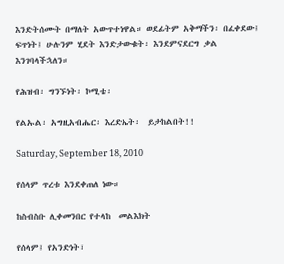እንድትሰሙት በማለት አውጥተነዋል። ወደፊትም አቅማችን፡ በፈቀደው፤ ፍጥነት፤ ሁሉንም ሂደት እንድታውቁት፡ እንደምናደርግ ቃል እንገባላችኋለን።

የሕዝብ፡ ግንኙነት፡ ኮሚቴ፡

የልኡል፡ አግዚአብሔር፡ እረድኤት፡  ይታከልበት!!

Saturday, September 18, 2010

የሰላም ጥረቱ እንደቀጠለ ነው።

ከስብስቡ ሊቀመንበር የተላከ  መልእክት

የሰላም፤ የአንድነት፣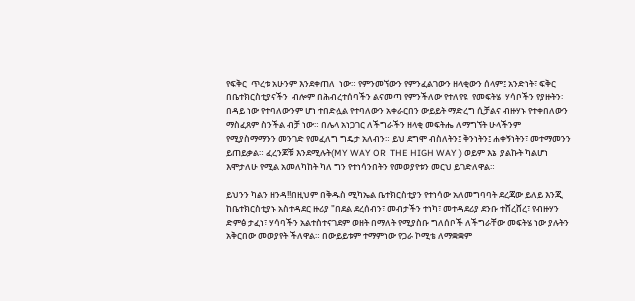የፍቅር  ጥረቱ አሁንም እንደቀጠለ  ነው። የምንመኘውን የምንፈልገውን ዘላቂውን ሰላም፤ አንድነት፣ ፍቅር በቤተክርስቲያናችን  ብሎም በሕብረተሰባችን ልናመጣ የምንችለው የተለየዩ  የመፍትሄ  ሃሳቦችን የያዙትን፡ በዳይ ነው የተባለውንም ሆነ ተበድሏል የተባለውን አቀራርበን ውይይት ማድረግ ሲቻልና ብዙሃኑ የተቀበለውን ማስፈጸም ስንችል ብቻ ነው። በሌላ አነጋገር ለችግራችን ዘላቂ መፍትሔ ለማግኘት ሁላችንም የሚያስማማንን መንገድ የመፈለግ ግዴታ አለብን። ይህ ደግሞ ብስለትን፤ ቅንነትን፤ ሐቀኝነትን፣ መተማመንን ይጠይቃል። ፈረንጆቹ እንደሚሉት(MY WAY OR  THE HIGH WAY ) ወይም እኔ  ያልኩት ካልሆነ እሞታለሁ የሚል አመለካከት ካለ ግን የተነሳንበትን የመወያየቱን መርህ ይገድለዋል።

ይህንን ካልን ዘንዳ!!በዚህም በቅዱስ ሚካኤል ቤተክርስቲያን የተነሳው አለመግባባት ደረጃው ይለይ እንጂ ከቤተክርስቲያኑ አስተዳደር ዙሪያ "በደል ደረሰብን፣ መብታችን ተነካ፣ መተዳደሪያ ደንቡ ተሸረሸረ፣ የብዙሃን ድምፅ ታፈነ፣ ሃሳባችን አልተስተናገደም ወዘት በማለት የሚያስቡ ግለሰቦች ለችግራቸው መፍትሄ ነው ያሉትን አቅርበው መወያየት ችለዋል። በውይይቱም ተማምነው የጋራ ኮሚቴ ለማቋቋም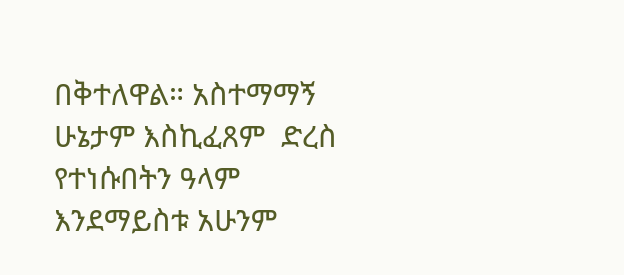በቅተለዋል። አስተማማኝ ሁኔታም እስኪፈጸም  ድረስ  የተነሱበትን ዓላም እንደማይስቱ አሁንም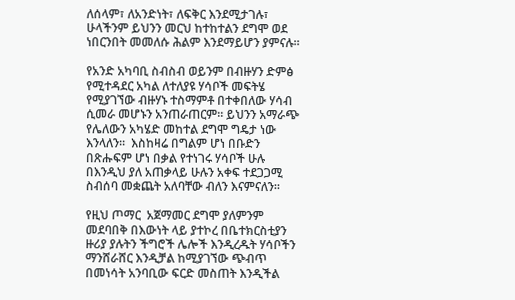ለሰላም፣ ለአንድነት፣ ለፍቅር እንደሚታገሉ፣ ሁላችንም ይህንን መርህ ከተከተልን ደግሞ ወደ  ነበርንበት መመለሱ ሕልም እንደማይሆን ያምናሉ።

የአንድ አካባቢ ስብስብ ወይንም በብዙሃን ድምፅ የሚተዳደር አካል ለተለያዩ ሃሳቦች መፍትሄ የሚያገኘው ብዙሃኑ ተስማምቶ በተቀበለው ሃሳብ ሲመራ መሆኑን አንጠራጠርም። ይህንን አማራጭ የሌለውን አካሄድ መከተል ደግሞ ግዴታ ነው እንላለን።  እስከዛሬ በግልም ሆነ በቡድን በጽሑፍም ሆነ በቃል የተነገሩ ሃሳቦች ሁሉ  በእንዲህ ያለ አጠቃላይ ሁሉን አቀፍ ተደጋጋሚ ስብሰባ መቋጨት አለባቸው ብለን እናምናለን።

የዚህ ጦማር  አጀማመር ደግሞ ያለምንም መደባበቅ በእውነት ላይ ያተኮረ በቤተክርስቲያን ዙሪያ ያሉትን ችግሮች ሌሎች እንዲረዱት ሃሳቦችን ማንሸራሸር እንዲቻል ከሚያገኘው ጭብጥ በመነሳት አንባቢው ፍርድ መስጠት እንዲችል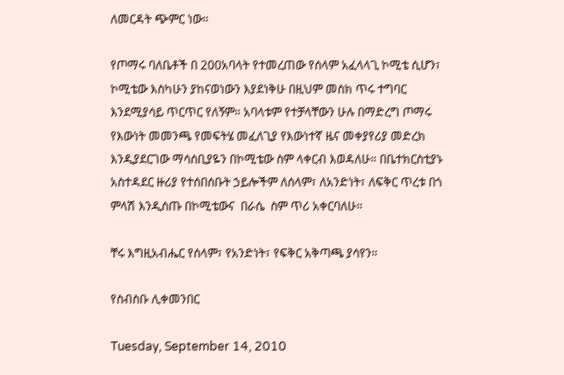ለመርዳት ጭምር ነው።

የጦማሩ ባለቤቶች በ 200አባላት የተመረጠው የሰላም አፈላላጊ ኮሚቴ ሲሆን፣ ኮሚቴው እስካሁን ያከናወነውን እያደነቅሁ በዚህም መስክ ጥሩ ተግባር እንደሚያሳይ ጥርጥር የለኝም። አባላቱም የተቻላቸውን ሁሉ በማድረግ ጦማሩ የእውነት መመንጫ የመፍትሄ መፈለጊያ የእውነተኛ ዜና መቀያየሪያ መድረክ እንዲያደርገው ማሳሰቢያዬን በኮሚቴው ስም ላቀርብ እወዳለሁ። በቤተክርስቲያኑ አስተዳደር ዙሪያ የተሰበሰቡት ኃይሎችም ለሰላም፣ ለአንድነት፣ ለፍቅር ጥረቱ በጎ ምላሽ እንዲሰጡ በኮሚቴውና  በራሴ  ስም ጥሪ አቀርባለሁ።

ቸሩ እግዚአብሔር የሰላም፣ የአንድነት፣ የፍቅር አቅጣጫ ያሳየን።

የስብስቡ ሊቀመንበር

Tuesday, September 14, 2010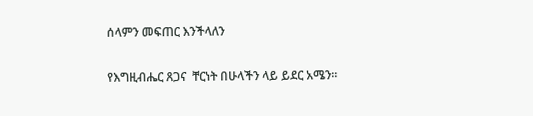ሰላምን መፍጠር እንችላለን

የእግዚብሔር ጸጋና  ቸርነት በሁላችን ላይ ይደር አሜን።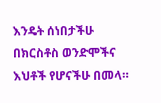እንዴት ሰነበታችሁ በክርስቶስ ወንድሞችና  እህቶች የሆናችሁ በመላ።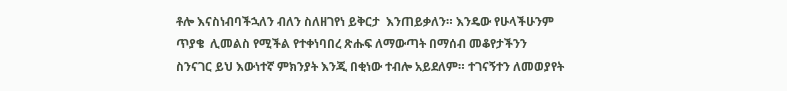ቶሎ እናስነብባችኋለን ብለን ስለዘገየነ ይቅርታ  እንጠይቃለን። እንዴው የሁላችሁንም ጥያቄ  ሊመልስ የሚችል የተቀነባበረ ጽሑፍ ለማውጣት በማሰብ መቆየታችንን ስንናገር ይህ እውነተኛ ምክንያት እንጂ በቂነው ተብሎ አይደለም። ተገናኝተን ለመወያየት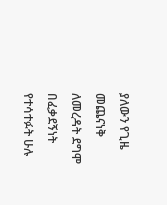ያለውን የጊዜ መጨናነቅ ለመረዳት ደግሞ በፈቃደኝነት የተሳተፉት ሁሉ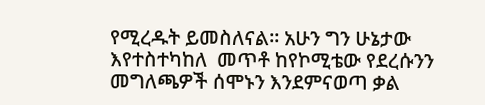የሚረዱት ይመስለናል። አሁን ግን ሁኔታው እየተስተካከለ  መጥቶ ከየኮሚቴው የደረሱንን መግለጫዎች ሰሞኑን እንደምናወጣ ቃል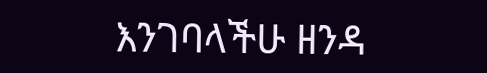እንገባላችሁ ዘንዳ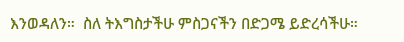እንወዳለን።  ስለ ትእግስታችሁ ምስጋናችን በድጋሜ ይድረሳችሁ።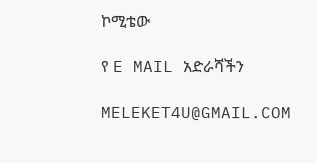ኮሚቴው

የ E MAIL አድራሻችን

MELEKET4U@GMAIL.COM